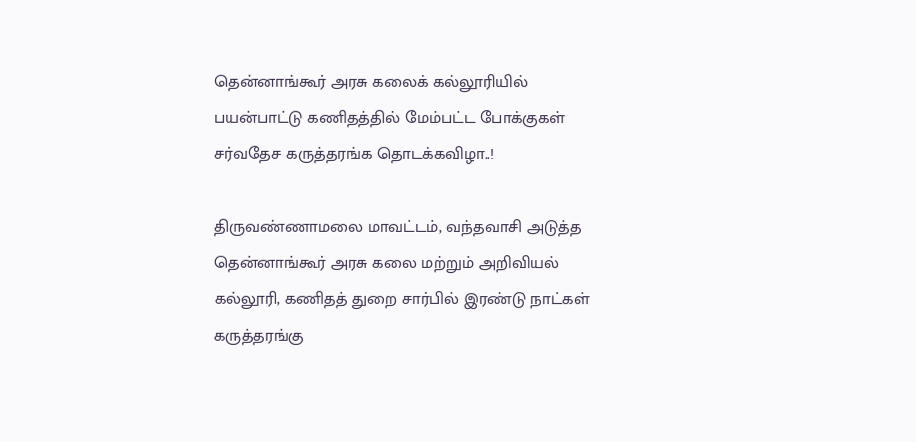தென்னாங்கூர் அரசு கலைக் கல்லூரியில்‌ பயன்பாட்டு கணிதத்தில் மேம்பட்ட போக்குகள் சர்வதேச கருத்தரங்க தொடக்கவிழா..!

திருவண்ணாமலை மாவட்டம், வந்தவாசி அடுத்த தென்னாங்கூர் அரசு கலை மற்றும் அறிவியல் கல்லூரி, கணிதத் துறை சார்பில் இரண்டு நாட்கள் கருத்தரங்கு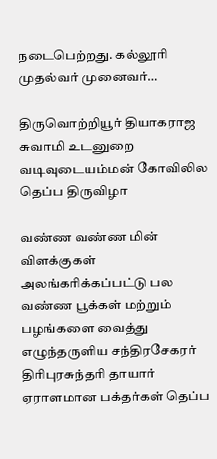நடைபெற்றது. கல்லூரி முதல்வர் முனைவர்…

திருவொற்றியூர் தியாகராஜ சுவாமி உடனுறை வடிவுடையம்மன் கோவிலில தெப்ப திருவிழா

வண்ண வண்ண மின் விளக்குகள் அலங்கரிக்கப்பட்டு பல வண்ண பூக்கள் மற்றும் பழங்களை வைத்து எழுந்தருளிய சந்திரசேகரர் திரிபுரசுந்தரி தாயார் ஏராளமான பக்தர்கள் தெப்ப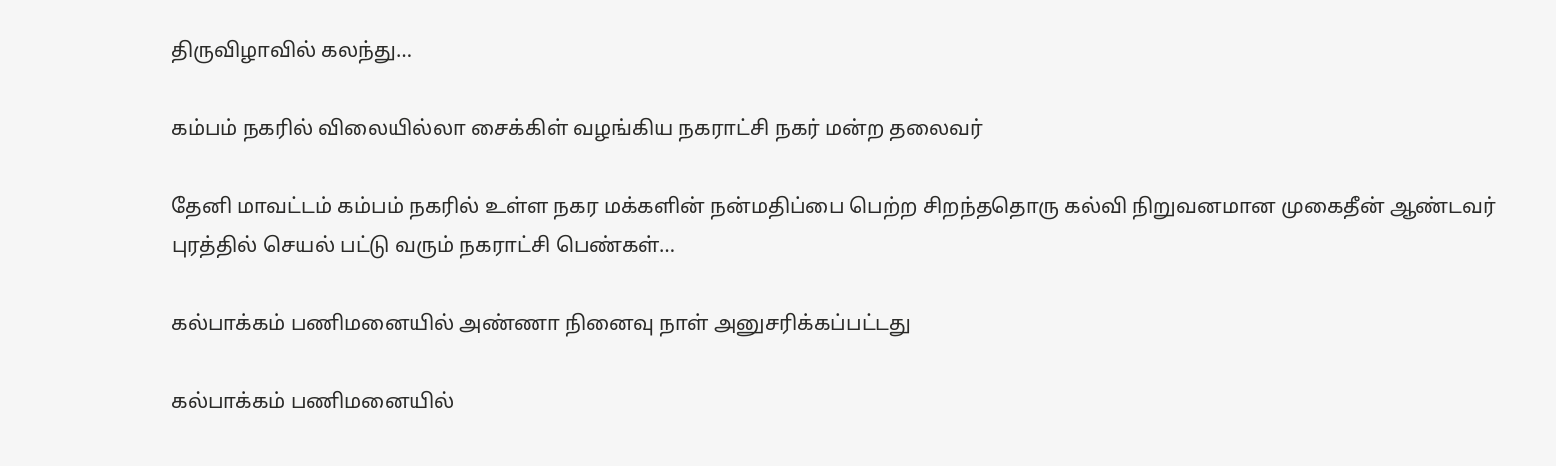திருவிழாவில் கலந்து…

கம்பம் நகரில் விலையில்லா சைக்கிள் வழங்கிய நகராட்சி நகர் மன்ற தலைவர்

தேனி மாவட்டம் கம்பம் நகரில் உள்ள நகர மக்களின் நன்மதிப்பை பெற்ற சிறந்ததொரு கல்வி நிறுவனமான முகைதீன் ஆண்டவர் புரத்தில் செயல் பட்டு வரும் நகராட்சி பெண்கள்…

கல்பாக்கம் பணிமனையில் அண்ணா நினைவு நாள் அனுசரிக்கப்பட்டது

கல்பாக்கம் பணிமனையில்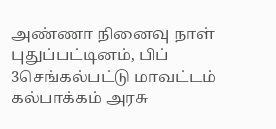அண்ணா நினைவு நாள் புதுப்பட்டினம், பிப் 3செங்கல்பட்டு மாவட்டம் கல்பாக்கம் அரசு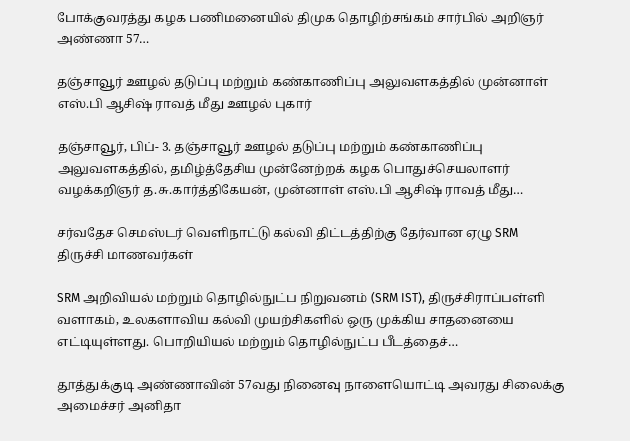போக்குவரத்து கழக பணிமனையில் திமுக தொழிற்சங்கம் சார்பில் அறிஞர் அண்ணா 57…

தஞ்சாவூர் ஊழல் தடுப்பு மற்றும் கண்காணிப்பு அலுவளகத்தில் முன்னாள் எஸ்.பி ஆசிஷ் ராவத் மீது ஊழல் புகார்

தஞ்சாவூர், பிப்- 3. தஞ்சாவூர் ஊழல் தடுப்பு மற்றும் கண்காணிப்பு அலுவளகத்தில், தமிழ்த்தேசிய முன்னேற்றக் கழக பொதுச்செயலாளர் வழக்கறிஞர் த.சு.கார்த்திகேயன், முன்னாள் எஸ்.பி ஆசிஷ் ராவத் மீது…

சர்வதேச செமஸ்டர் வெளிநாட்டு கல்வி திட்டத்திற்கு தேர்வான ஏழு SRM திருச்சி மாணவர்கள்

SRM அறிவியல் மற்றும் தொழில்நுட்ப நிறுவனம் (SRM IST), திருச்சிராப்பள்ளி வளாகம், உலகளாவிய கல்வி முயற்சிகளில் ஒரு முக்கிய சாதனையை எட்டியுள்ளது. பொறியியல் மற்றும் தொழில்நுட்ப பீடத்தைச்…

தூத்துக்குடி அண்ணாவின் 57வது நினைவு நாளையொட்டி அவரது சிலைக்கு அமைச்சர் அனிதா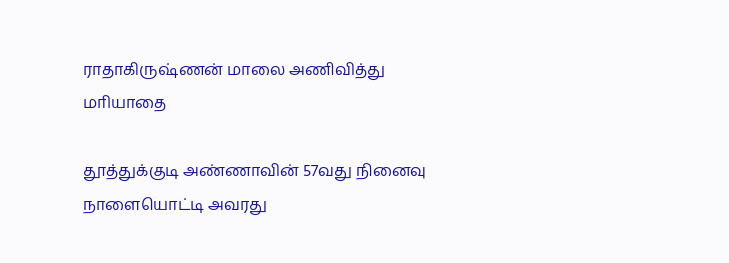ராதாகிருஷ்ணன் மாலை அணிவித்து மாியாதை

தூத்துக்குடி அண்ணாவின் 57வது நினைவு நாளையொட்டி அவரது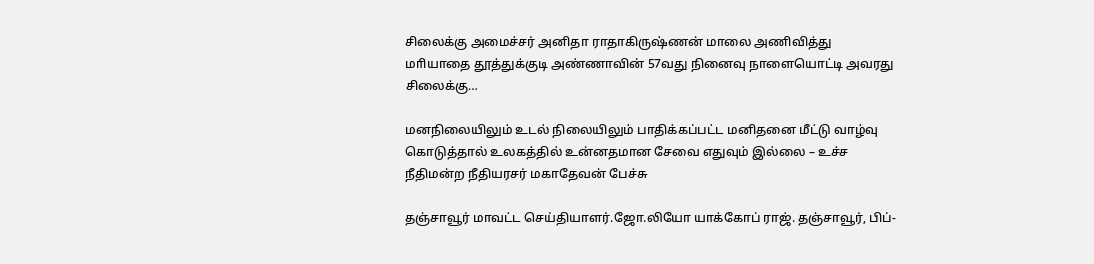சிலைக்கு அமைச்சர் அனிதா ராதாகிருஷ்ணன் மாலை அணிவித்து மாியாதை தூத்துக்குடி அண்ணாவின் 57வது நினைவு நாளையொட்டி அவரது சிலைக்கு…

மனநிலையிலும் உடல் நிலையிலும் பாதிக்கப்பட்ட மனிதனை மீட்டு வாழ்வு கொடுத்தால் உலகத்தில் உன்னதமான சேவை எதுவும் இல்லை – உச்ச நீதிமன்ற நீதியரசர் மகாதேவன் பேச்சு

தஞ்சாவூர் மாவட்ட செய்தியாளர்.ஜோ.லியோ யாக்கோப் ராஜ். தஞ்சாவூர், பிப்-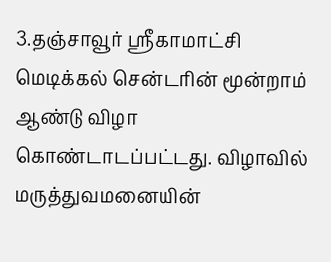3.தஞ்சாவூர் ஸ்ரீகாமாட்சி மெடிக்கல் சென்டரின் மூன்றாம் ஆண்டு விழா கொண்டாடப்பட்டது. விழாவில் மருத்துவமனையின்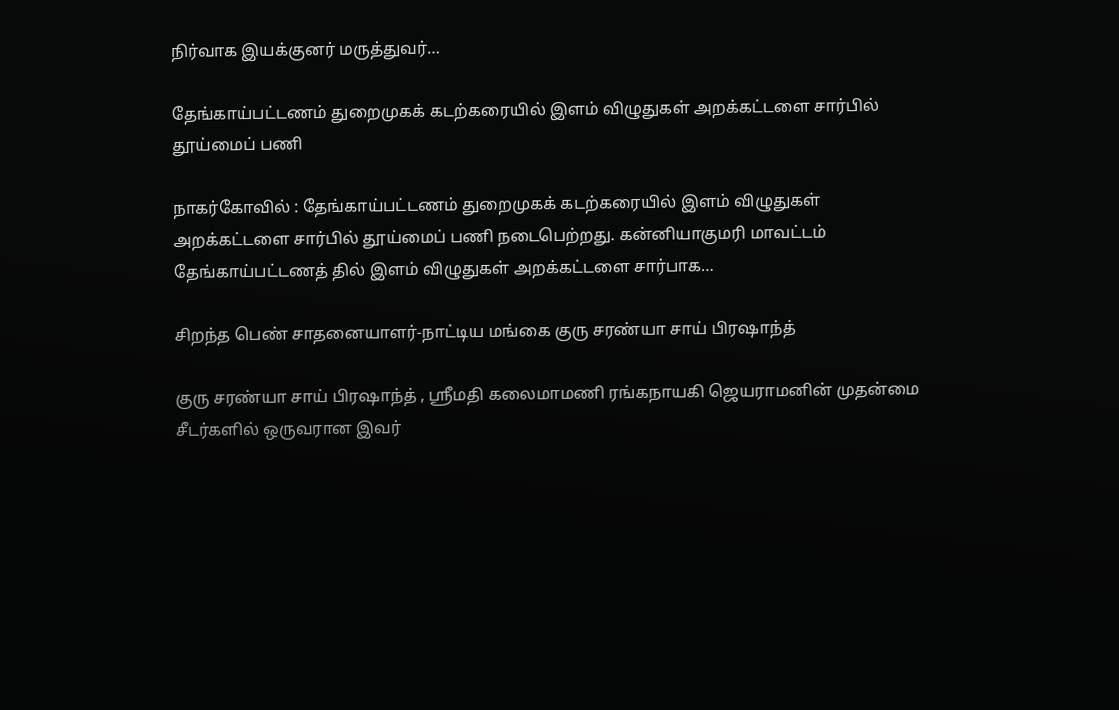நிர்வாக இயக்குனர் மருத்துவர்…

தேங்காய்பட்டணம் துறைமுகக் கடற்கரையில் இளம் விழுதுகள் அறக்கட்டளை சார்பில் தூய்மைப் பணி

நாகர்கோவில் : தேங்காய்பட்டணம் துறைமுகக் கடற்கரையில் இளம் விழுதுகள் அறக்கட்டளை சார்பில் தூய்மைப் பணி நடைபெற்றது. கன்னியாகுமரி மாவட்டம் தேங்காய்பட்டணத் தில் இளம் விழுதுகள் அறக்கட்டளை சார்பாக…

சிறந்த பெண் சாதனையாளர்-நாட்டிய மங்கை குரு சரண்யா சாய் பிரஷாந்த்

குரு சரண்யா சாய் பிரஷாந்த் , ஸ்ரீமதி கலைமாமணி ரங்கநாயகி ஜெயராமனின் முதன்மை சீடர்களில் ஒருவரான இவர்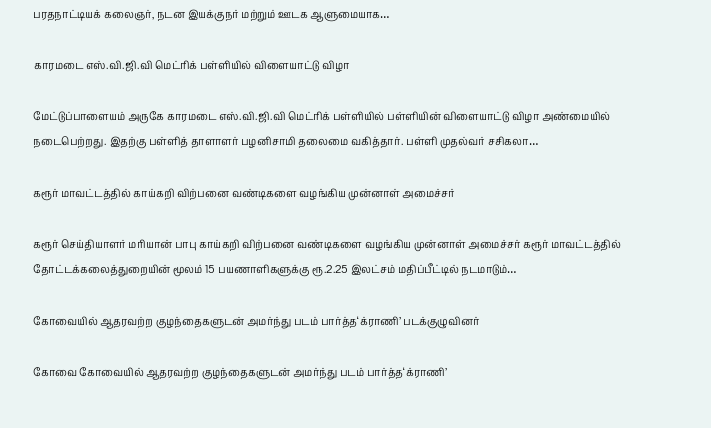பரதநாட்டியக் கலைஞர், நடன இயக்குநர் மற்றும் ஊடக ஆளுமையாக…

காரமடை எஸ்.வி.ஜி.வி மெட்ரிக் பள்ளியில் விளையாட்டு விழா

மேட்டுப்பாளையம் அருகே காரமடை எஸ்.வி.ஜி.வி மெட்ரிக் பள்ளியில் பள்ளியின் விளையாட்டு விழா அண்மையில் நடைபெற்றது. இதற்கு பள்ளித் தாளாளர் பழனிசாமி தலைமை வகித்தார். பள்ளி முதல்வர் சசிகலா…

கரூர் மாவட்டத்தில் காய்கறி விற்பனை வண்டிகளை வழங்கிய முன்னாள் அமைச்சர்

கரூர் செய்தியாளர் மரியான் பாபு காய்கறி விற்பனை வண்டிகளை வழங்கிய முன்னாள் அமைச்சர் கரூர் மாவட்டத்தில் தோட்டக்கலைத்துறையின் மூலம் 15 பயணாளிகளுக்கு ரூ.2.25 இலட்சம் மதிப்பீட்டில் நடமாடும்…

கோவையில் ஆதரவற்ற குழந்தைகளுடன் அமர்ந்து படம் பார்த்த‘க்ராணி’ படக்குழுவினர்

கோவை கோவையில் ஆதரவற்ற குழந்தைகளுடன் அமர்ந்து படம் பார்த்த‘க்ராணி’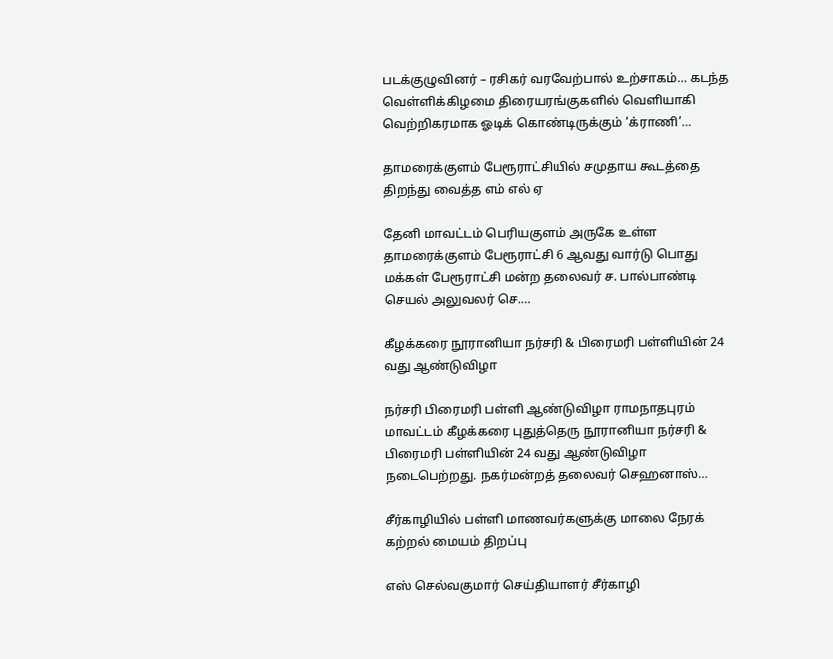படக்குழுவினர் – ரசிகர் வரவேற்பால் உற்சாகம்… கடந்த வெள்ளிக்கிழமை திரையரங்குகளில் வெளியாகி வெற்றிகரமாக ஓடிக் கொண்டிருக்கும் ‘க்ராணி’…

தாமரைக்குளம் பேரூராட்சியில் சமுதாய கூடத்தை திறந்து வைத்த எம் எல் ஏ

தேனி மாவட்டம் பெரியகுளம் அருகே உள்ள தாமரைக்குளம் பேரூராட்சி 6 ஆவது வார்டு பொது மக்கள் பேரூராட்சி மன்ற தலைவர் ச. பால்பாண்டி செயல் அலுவலர் செ.…

கீழக்கரை நூரானியா நர்சரி & பிரைமரி பள்ளியின் 24 வது ஆண்டுவிழா

நர்சரி பிரைமரி பள்ளி ஆண்டுவிழா ராமநாதபுரம் மாவட்டம் கீழக்கரை புதுத்தெரு நூரானியா நர்சரி & பிரைமரி பள்ளியின் 24 வது ஆண்டுவிழா நடைபெற்றது. நகர்மன்றத் தலைவர் செஹனாஸ்…

சீர்காழியில் பள்ளி மாணவர்களுக்கு மாலை நேரக் கற்றல் மையம் திறப்பு

எஸ் செல்வகுமார் செய்தியாளர் சீர்காழி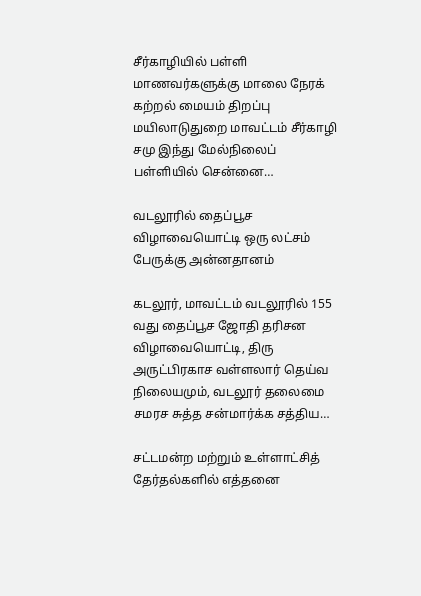சீர்காழியில் பள்ளி மாணவர்களுக்கு மாலை நேரக் கற்றல் மையம் திறப்பு மயிலாடுதுறை மாவட்டம் சீர்காழி சமு இந்து மேல்நிலைப் பள்ளியில் சென்னை…

வடலூரில் தைப்பூச விழாவையொட்டி ஒரு லட்சம் பேருக்கு அன்னதானம்

கடலூர், மாவட்டம் வடலூரில் 155 வது தைப்பூச ஜோதி தரிசன விழாவையொட்டி, திரு அருட்பிரகாச வள்ளலார் தெய்வ நிலையமும், வடலூர் தலைமை சமரச சுத்த சன்மார்க்க சத்திய…

சட்டமன்ற மற்றும் உள்ளாட்சித் தேர்தல்களில் எத்தனை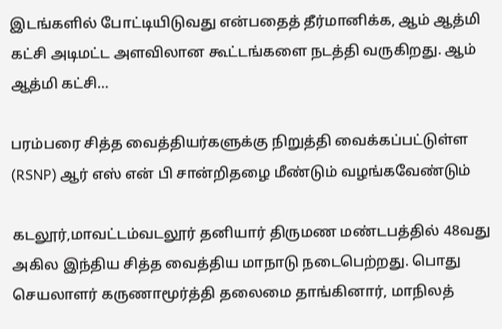இடங்களில் போட்டியிடுவது என்பதைத் தீர்மானிக்க, ஆம் ஆத்மி கட்சி அடிமட்ட அளவிலான கூட்டங்களை நடத்தி வருகிறது. ஆம் ஆத்மி கட்சி…

பரம்பரை சித்த வைத்தியர்களுக்கு நிறுத்தி வைக்கப்பட்டுள்ள (RSNP) ஆர் எஸ் என் பி சான்றிதழை மீண்டும் வழங்கவேண்டும்

கடலூர்,மாவட்டம்வடலூர் தனியார் திருமண மண்டபத்தில் 48வது அகில இந்திய சித்த வைத்திய மாநாடு நடைபெற்றது. பொது செயலாளர் கருணாமூர்த்தி தலைமை தாங்கினார், மாநிலத்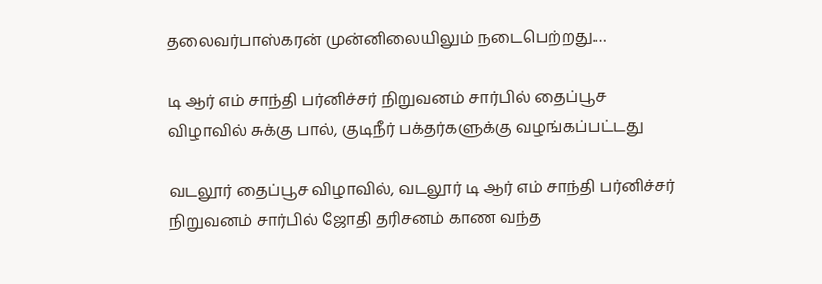தலைவர்பாஸ்கரன் முன்னிலையிலும் நடைபெற்றது.…

டி ஆர் எம் சாந்தி பர்னிச்சர் நிறுவனம் சார்பில் தைப்பூச விழாவில் சுக்கு பால், குடிநீர் பக்தர்களுக்கு வழங்கப்பட்டது

வடலூர் தைப்பூச விழாவில், வடலூர் டி ஆர் எம் சாந்தி பர்னிச்சர் நிறுவனம் சார்பில் ஜோதி தரிசனம் காண வந்த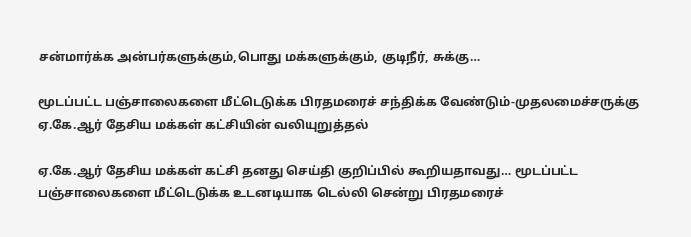சன்மார்க்க அன்பர்களுக்கும்,பொது மக்களுக்கும், குடிநீர், சுக்கு…

மூடப்பட்ட பஞ்சாலைகளை மீட்டெடுக்க பிரதமரைச் சந்திக்க வேண்டும்-முதலமைச்சருக்கு ஏ.கே.ஆர் தேசிய மக்கள் கட்சியின் வலியுறுத்தல்

ஏ.கே.ஆர் தேசிய மக்கள் கட்சி தனது செய்தி குறிப்பில் கூறியதாவது… மூடப்பட்ட பஞ்சாலைகளை மீட்டெடுக்க உடனடியாக டெல்லி சென்று பிரதமரைச்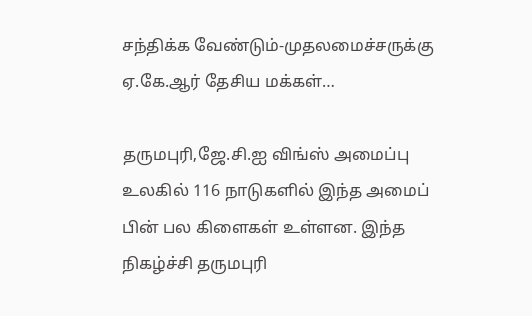சந்திக்க வேண்டும்-முதலமைச்சருக்கு ஏ.கே.ஆர் தேசிய மக்கள்…

தருமபுரி,ஜே.சி.ஐ விங்ஸ் அமைப்பு உலகில் 116 நாடுகளில் இந்த அமைப் பின் பல கிளைகள் உள்ளன. இந்த நிகழ்ச்சி தருமபுரி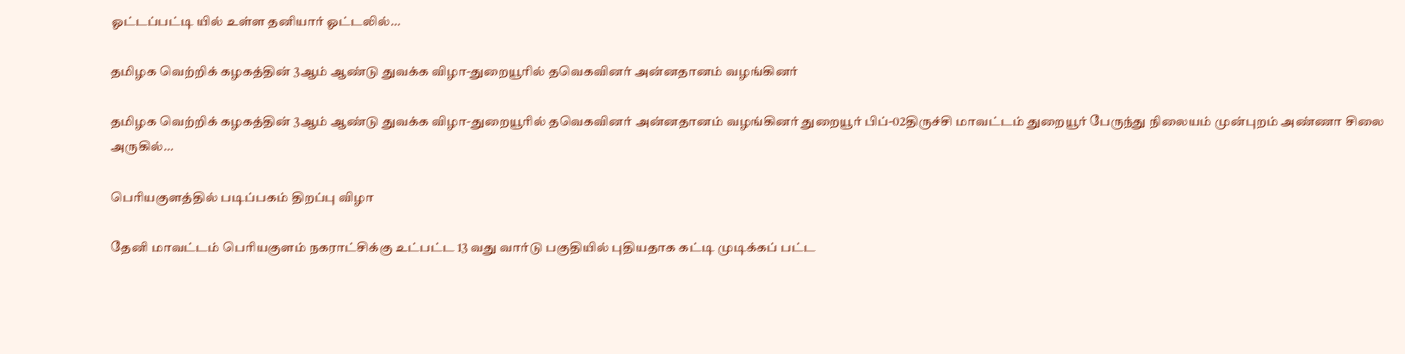ஓட்டப்பட்டி யில் உள்ள தனியார் ஓட்டலில்…

தமிழக வெற்றிக் கழகத்தின் 3ஆம் ஆண்டு துவக்க விழா-துறையூரில் தவெகவினர் அன்னதானம் வழங்கினர்

தமிழக வெற்றிக் கழகத்தின் 3ஆம் ஆண்டு துவக்க விழா-துறையூரில் தவெகவினர் அன்னதானம் வழங்கினர் துறையூர் பிப்-02திருச்சி மாவட்டம் துறையூர் பேருந்து நிலையம் முன்புறம் அண்ணா சிலை அருகில்…

பெரியகுளத்தில் படிப்பகம் திறப்பு விழா

தேனி மாவட்டம் பெரியகுளம் நகராட்சிக்கு உட்பட்ட 13 வது வார்டு பகுதியில் புதியதாக கட்டி முடிக்கப் பட்ட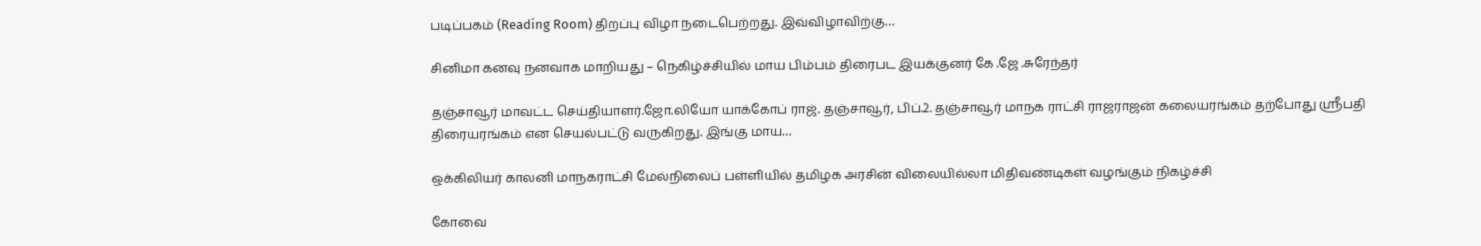படிப்பகம் (Reading Room) திறப்பு விழா நடைபெற்றது. இவ்விழாவிற்கு…

சினிமா கனவு நனவாக மாறியது – நெகிழ்ச்சியில் மாய பிம்பம் திரைபட இயக்குனர் கே .ஜே .சுரேந்தர்

தஞ்சாவூர் மாவட்ட செய்தியாளர்.ஜோ.லியோ யாக்கோப் ராஜ். தஞ்சாவூர், பிப்.2. தஞ்சாவூர் மாநக ராட்சி ராஜராஜன் கலையரங்கம் தற்போது ஸ்ரீபதி திரையரங்கம் என செயல்பட்டு வருகிறது. இங்கு மாய…

ஒக்கிலியர் காலனி மாநகராட்சி மேல்நிலைப் பள்ளியில் தமிழக அரசின் விலையில்லா மிதிவண்டிகள் வழங்கும் நிகழ்ச்சி

கோவை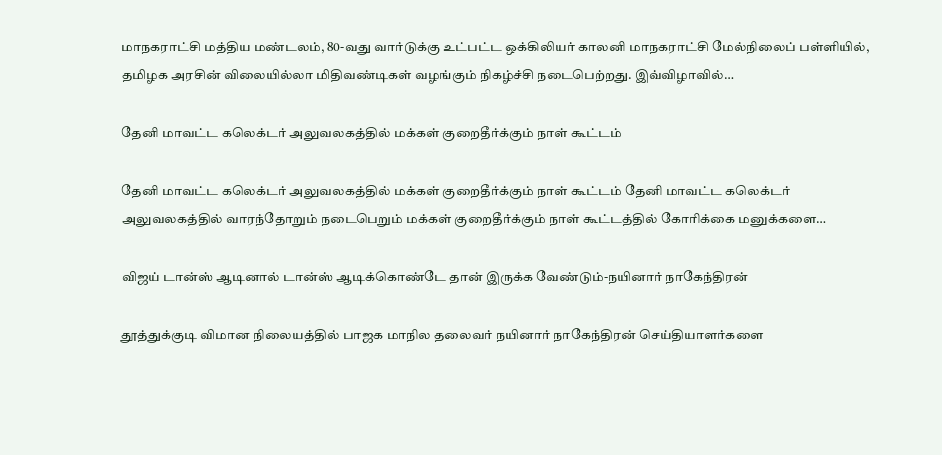மாநகராட்சி மத்திய மண்டலம், 80-வது வார்டுக்கு உட்பட்ட ஒக்கிலியர் காலனி மாநகராட்சி மேல்நிலைப் பள்ளியில், தமிழக அரசின் விலையில்லா மிதிவண்டிகள் வழங்கும் நிகழ்ச்சி நடைபெற்றது. இவ்விழாவில்…

தேனி மாவட்ட கலெக்டர் அலுவலகத்தில் மக்கள் குறைதீர்க்கும் நாள் கூட்டம்

தேனி மாவட்ட கலெக்டர் அலுவலகத்தில் மக்கள் குறைதீர்க்கும் நாள் கூட்டம் தேனி மாவட்ட கலெக்டர் அலுவலகத்தில் வாரந்தோறும் நடைபெறும் மக்கள் குறைதீர்க்கும் நாள் கூட்டத்தில் கோரிக்கை மனுக்களை…

விஜய் டான்ஸ் ஆடினால் டான்ஸ் ஆடிக்கொண்டே தான் இருக்க வேண்டும்-நயினார் நாகேந்திரன்

தூத்துக்குடி விமான நிலையத்தில் பாஜக மாநில தலைவர் நயினார் நாகேந்திரன் செய்தியாளர்களை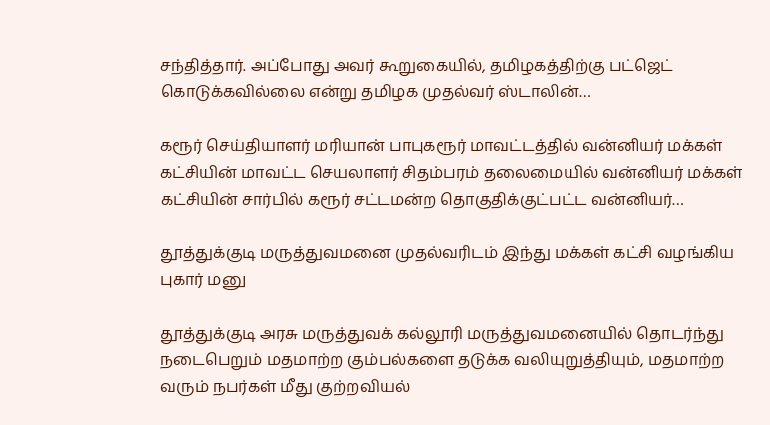சந்தித்தார். அப்போது அவர் கூறுகையில், தமிழகத்திற்கு பட்ஜெட் கொடுக்கவில்லை என்று தமிழக முதல்வர் ஸ்டாலின்…

கரூர் செய்தியாளர் மரியான் பாபுகரூர் மாவட்டத்தில் வன்னியர் மக்கள் கட்சியின் மாவட்ட செயலாளர் சிதம்பரம் தலைமையில் வன்னியர் மக்கள் கட்சியின் சார்பில் கரூர் சட்டமன்ற தொகுதிக்குட்பட்ட வன்னியர்…

தூத்துக்குடி மருத்துவமனை முதல்வரிடம் இந்து மக்கள் கட்சி வழங்கிய புகார் மனு

தூத்துக்குடி அரசு மருத்துவக் கல்லூரி மருத்துவமனையில் தொடர்ந்து நடைபெறும் மதமாற்ற கும்பல்களை தடுக்க வலியுறுத்தியும், மதமாற்ற வரும் நபர்கள் மீது குற்றவியல்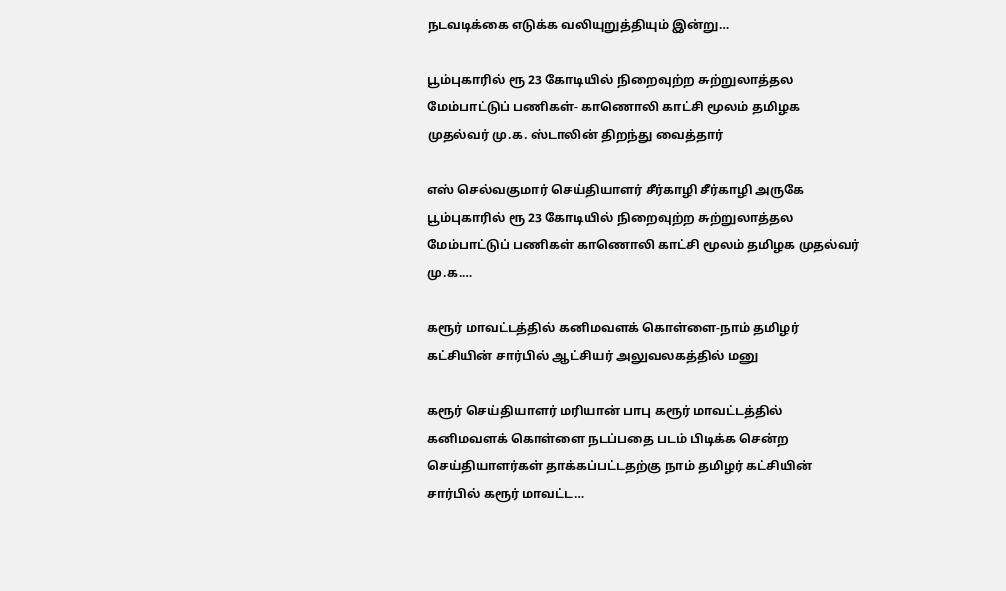நடவடிக்கை எடுக்க வலியுறுத்தியும் இன்று…

பூம்புகாரில் ரூ 23 கோடியில் நிறைவுற்ற சுற்றுலாத்தல மேம்பாட்டுப் பணிகள்- காணொலி காட்சி மூலம் தமிழக முதல்வர் மு.க. ஸ்டாலின் திறந்து வைத்தார்

எஸ் செல்வகுமார் செய்தியாளர் சீர்காழி சீர்காழி அருகே பூம்புகாரில் ரூ 23 கோடியில் நிறைவுற்ற சுற்றுலாத்தல மேம்பாட்டுப் பணிகள் காணொலி காட்சி மூலம் தமிழக முதல்வர் மு.க.…

கரூர் மாவட்டத்தில் கனிமவளக் கொள்ளை-நாம் தமிழர் கட்சியின் சார்பில் ஆட்சியர் அலுவலகத்தில் மனு

கரூர் செய்தியாளர் மரியான் பாபு கரூர் மாவட்டத்தில் கனிமவளக் கொள்ளை நடப்பதை படம் பிடிக்க சென்ற செய்தியாளர்கள் தாக்கப்பட்டதற்கு நாம் தமிழர் கட்சியின் சார்பில் கரூர் மாவட்ட…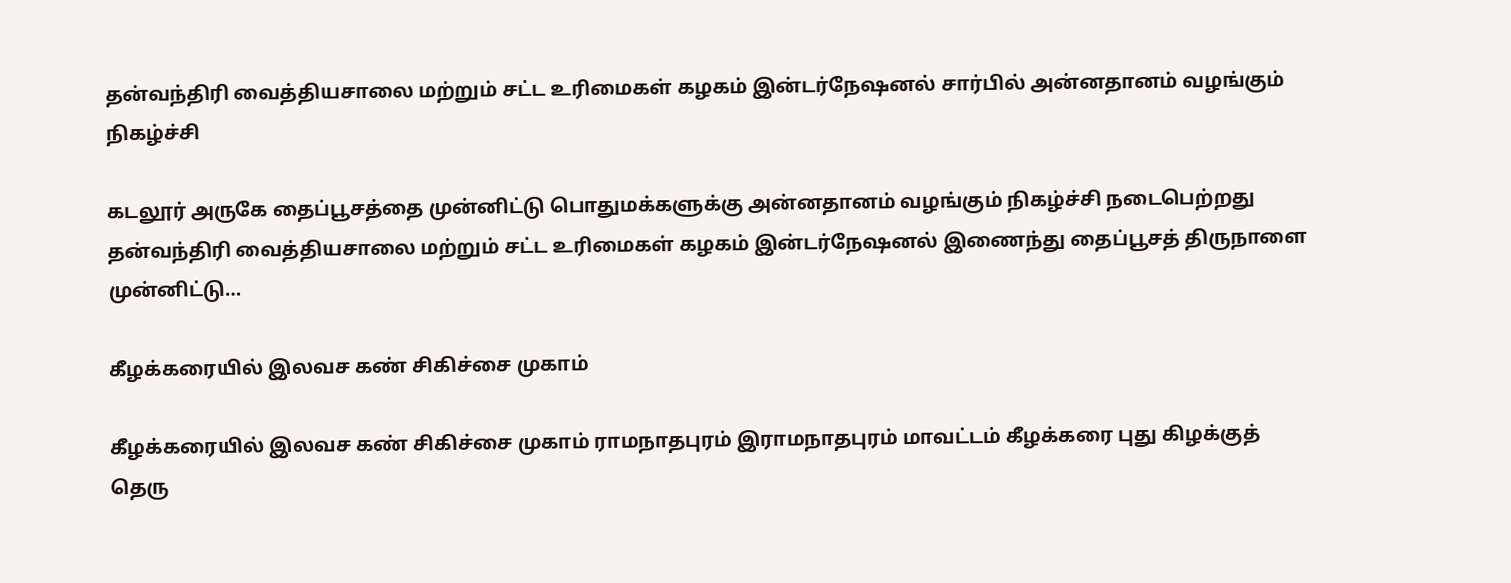தன்வந்திரி வைத்தியசாலை மற்றும் சட்ட உரிமைகள் கழகம் இன்டர்நேஷனல் சார்பில் அன்னதானம் வழங்கும் நிகழ்ச்சி

கடலூர் அருகே தைப்பூசத்தை முன்னிட்டு பொதுமக்களுக்கு அன்னதானம் வழங்கும் நிகழ்ச்சி நடைபெற்றது தன்வந்திரி வைத்தியசாலை மற்றும் சட்ட உரிமைகள் கழகம் இன்டர்நேஷனல் இணைந்து தைப்பூசத் திருநாளை முன்னிட்டு…

கீழக்கரையில் இலவச கண் சிகிச்சை முகாம்

கீழக்கரையில் இலவச கண் சிகிச்சை முகாம் ராமநாதபுரம் இராமநாதபுரம் மாவட்டம் கீழக்கரை புது கிழக்குத் தெரு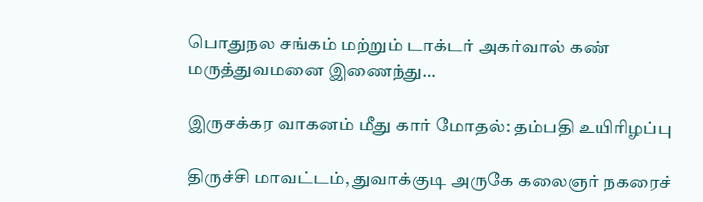பொதுநல சங்கம் மற்றும் டாக்டர் அகர்வால் கண் மருத்துவமனை இணைந்து…

இருசக்கர வாகனம் மீது கார் மோதல்: தம்பதி உயிரிழப்பு

திருச்சி மாவட்டம், துவாக்குடி அருகே கலைஞர் நகரைச்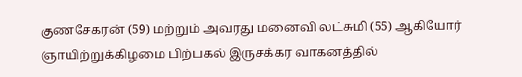குணசேகரன் (59) மற்றும் அவரது மனைவி லட்சுமி (55) ஆகியோர் ஞாயிற்றுக்கிழமை பிற்பகல் இருசக்கர வாகனத்தில்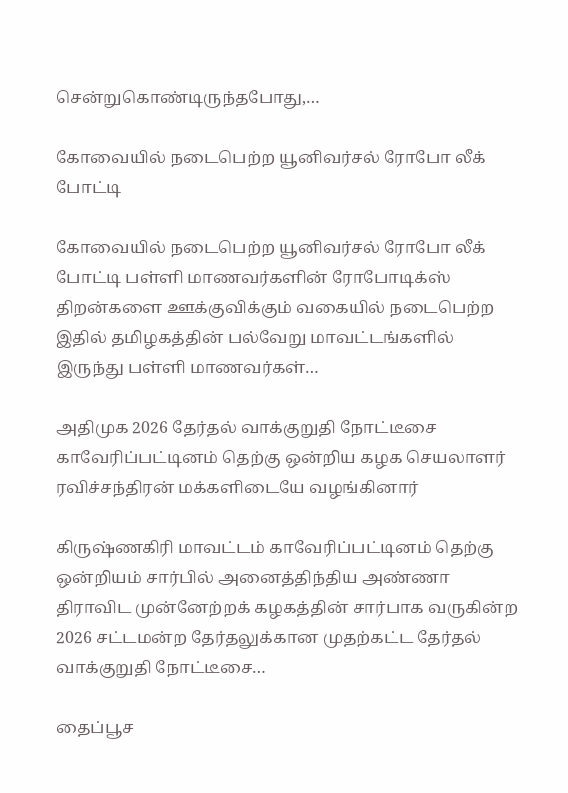சென்றுகொண்டிருந்தபோது,…

கோவையில் நடைபெற்ற யூனிவர்சல் ரோபோ லீக் போட்டி

கோவையில் நடைபெற்ற யூனிவர்சல் ரோபோ லீக் போட்டி பள்ளி மாணவர்களின் ரோபோடிக்ஸ் திறன்களை ஊக்குவிக்கும் வகையில் நடைபெற்ற இதில் தமிழகத்தின் பல்வேறு மாவட்டங்களில் இருந்து பள்ளி மாணவர்கள்…

அதிமுக 2026 தேர்தல் வாக்குறுதி நோட்டீசை காவேரிப்பட்டினம் தெற்கு ஒன்றிய கழக செயலாளர் ரவிச்சந்திரன் மக்களிடையே வழங்கினார்

கிருஷ்ணகிரி மாவட்டம் காவேரிப்பட்டினம் தெற்கு ஒன்றியம் சார்பில் அனைத்திந்திய அண்ணா திராவிட முன்னேற்றக் கழகத்தின் சார்பாக வருகின்ற 2026 சட்டமன்ற தேர்தலுக்கான முதற்கட்ட தேர்தல் வாக்குறுதி நோட்டீசை…

தைப்பூச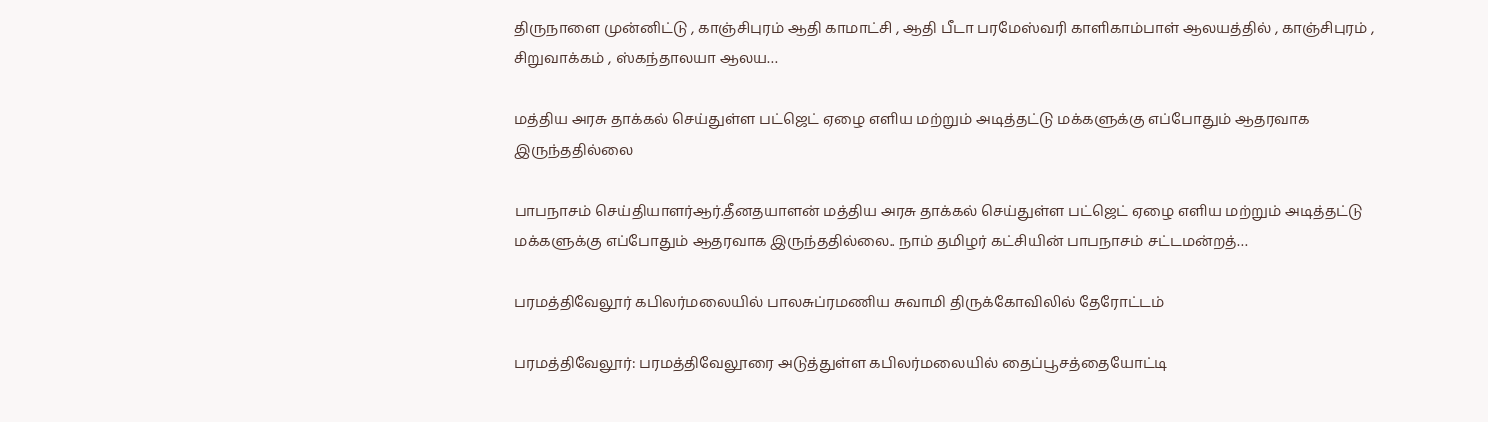திருநாளை முன்னிட்டு , காஞ்சிபுரம் ஆதி காமாட்சி , ஆதி பீடா பரமேஸ்வரி காளிகாம்பாள் ஆலயத்தில் , காஞ்சிபுரம் , சிறுவாக்கம் , ஸ்கந்தாலயா ஆலய…

மத்திய அரசு தாக்கல் செய்துள்ள பட்ஜெட் ஏழை எளிய மற்றும் அடித்தட்டு மக்களுக்கு எப்போதும் ஆதரவாக இருந்ததில்லை

பாபநாசம் செய்தியாளர்ஆர்.தீனதயாளன் மத்திய அரசு தாக்கல் செய்துள்ள பட்ஜெட் ஏழை எளிய மற்றும் அடித்தட்டு மக்களுக்கு எப்போதும் ஆதரவாக இருந்ததில்லை.. நாம் தமிழர் கட்சியின் பாபநாசம் சட்டமன்றத்…

பரமத்திவேலூர் கபிலர்மலையில் பாலசுப்ரமணிய சுவாமி திருக்கோவிலில் தேரோட்டம்

பரமத்திவேலூர்: பரமத்திவேலூரை அடுத்துள்ள கபிலர்மலையில் தைப்பூசத்தையோட்டி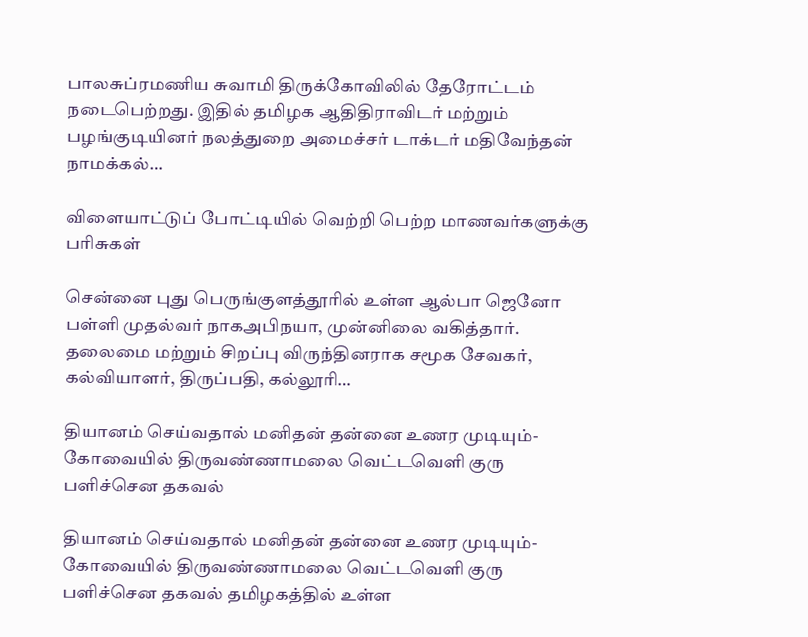பாலசுப்ரமணிய சுவாமி திருக்கோவிலில் தேரோட்டம் நடைபெற்றது. இதில் தமிழக ஆதிதிராவிடர் மற்றும் பழங்குடியினர் நலத்துறை அமைச்சர் டாக்டர் மதிவேந்தன் நாமக்கல்…

விளையாட்டுப் போட்டியில் வெற்றி பெற்ற மாணவர்களுக்கு பரிசுகள்

சென்னை புது பெருங்குளத்தூரில் உள்ள ஆல்பா ஜெனோ பள்ளி முதல்வர் நாகஅபிநயா, முன்னிலை வகித்தார். தலைமை மற்றும் சிறப்பு விருந்தினராக சமூக சேவகர், கல்வியாளர், திருப்பதி, கல்லூரி…

தியானம் செய்வதால் மனிதன் தன்னை உணர முடியும்-கோவையில் திருவண்ணாமலை வெட்டவெளி குரு பளிச்சென தகவல்

தியானம் செய்வதால் மனிதன் தன்னை உணர முடியும்-கோவையில் திருவண்ணாமலை வெட்டவெளி குரு பளிச்சென தகவல் தமிழகத்தில் உள்ள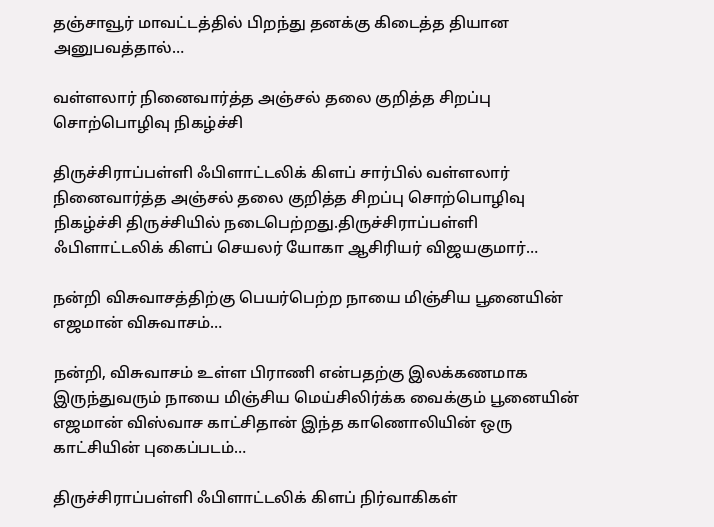தஞ்சாவூர் மாவட்டத்தில் பிறந்து தனக்கு கிடைத்த தியான அனுபவத்தால்…

வள்ளலார் நினைவார்த்த அஞ்சல் தலை குறித்த சிறப்பு சொற்பொழிவு நிகழ்ச்சி

திருச்சிராப்பள்ளி ஃபிளாட்டலிக் கிளப் சார்பில் வள்ளலார் நினைவார்த்த அஞ்சல் தலை குறித்த சிறப்பு சொற்பொழிவு நிகழ்ச்சி திருச்சியில் நடைபெற்றது.திருச்சிராப்பள்ளி ஃபிளாட்டலிக் கிளப் செயலர் யோகா ஆசிரியர் விஜயகுமார்…

நன்றி விசுவாசத்திற்கு பெயர்பெற்ற நாயை மிஞ்சிய பூனையின் எஜமான் விசுவாசம்…

நன்றி, விசுவாசம் உள்ள பிராணி என்பதற்கு இலக்கணமாக இருந்துவரும் நாயை மிஞ்சிய மெய்சிலிர்க்க வைக்கும் பூனையின் எஜமான் விஸ்வாச காட்சிதான் இந்த காணொலியின் ஒரு காட்சியின் புகைப்படம்…

திருச்சிராப்பள்ளி ஃபிளாட்டலிக் கிளப் நிர்வாகிகள்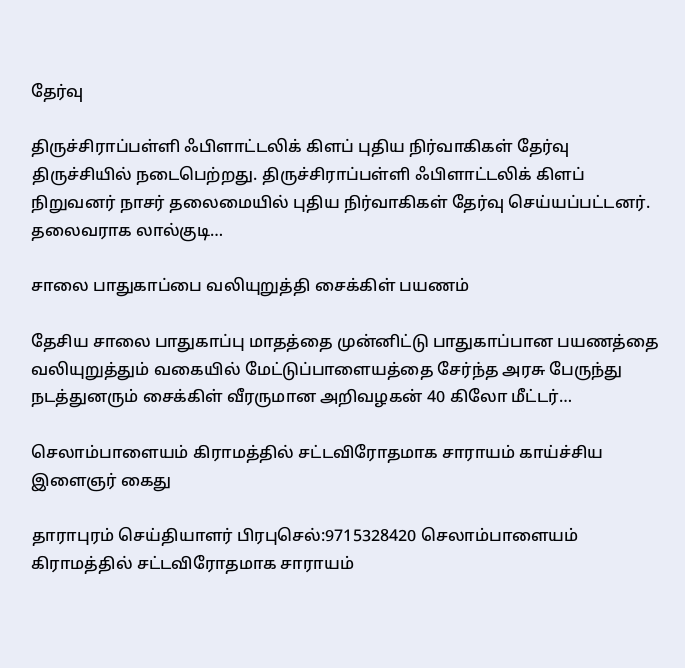தேர்வு

திருச்சிராப்பள்ளி ஃபிளாட்டலிக் கிளப் புதிய நிர்வாகிகள் தேர்வு திருச்சியில் நடைபெற்றது. திருச்சிராப்பள்ளி ஃபிளாட்டலிக் கிளப் நிறுவனர் நாசர் தலைமையில் புதிய நிர்வாகிகள் தேர்வு செய்யப்பட்டனர். தலைவராக லால்குடி…

சாலை பாதுகாப்பை வலியுறுத்தி சைக்கிள் பயணம்

தேசிய சாலை பாதுகாப்பு மாதத்தை முன்னிட்டு பாதுகாப்பான பயணத்தை வலியுறுத்தும் வகையில் மேட்டுப்பாளையத்தை சேர்ந்த அரசு பேருந்து நடத்துனரும் சைக்கிள் வீரருமான அறிவழகன் 40 கிலோ மீட்டர்…

செலாம்பாளையம் கிராமத்தில் சட்டவிரோதமாக சாராயம் காய்ச்சிய இளைஞர் கைது

தாராபுரம் செய்தியாளர் பிரபுசெல்:9715328420 செலாம்பாளையம் கிராமத்தில் சட்டவிரோதமாக சாராயம்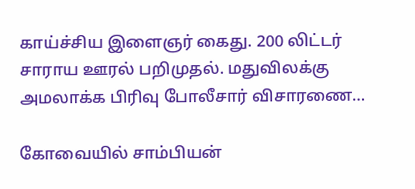காய்ச்சிய இளைஞர் கைது. 200 லிட்டர் சாராய ஊரல் பறிமுதல். மதுவிலக்கு அமலாக்க பிரிவு போலீசார் விசாரணை…

கோவையில் சாம்பியன்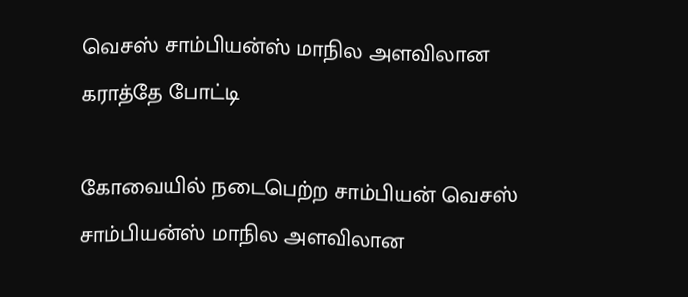வெசஸ் சாம்பியன்ஸ் மாநில அளவிலான கராத்தே போட்டி

கோவையில் நடைபெற்ற சாம்பியன் வெசஸ் சாம்பியன்ஸ் மாநில அளவிலான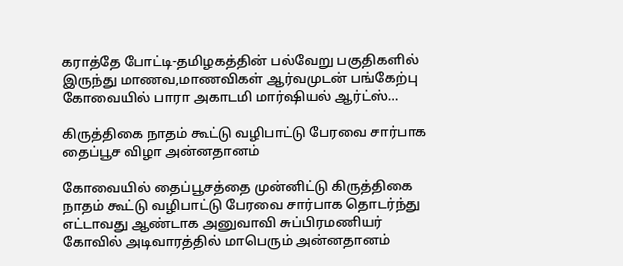கராத்தே போட்டி-தமிழகத்தின் பல்வேறு பகுதிகளில் இருந்து மாணவ,மாணவிகள் ஆர்வமுடன் பங்கேற்பு கோவையில் பாரா அகாடமி மார்ஷியல் ஆர்ட்ஸ்…

கிருத்திகை நாதம் கூட்டு வழிபாட்டு பேரவை சார்பாக தைப்பூச விழா அன்னதானம்

கோவையில் தைப்பூசத்தை முன்னிட்டு கிருத்திகை நாதம் கூட்டு வழிபாட்டு பேரவை சார்பாக தொடர்ந்து எட்டாவது ஆண்டாக அனுவாவி சுப்பிரமணியர் கோவில் அடிவாரத்தில் மாபெரும் அன்னதானம்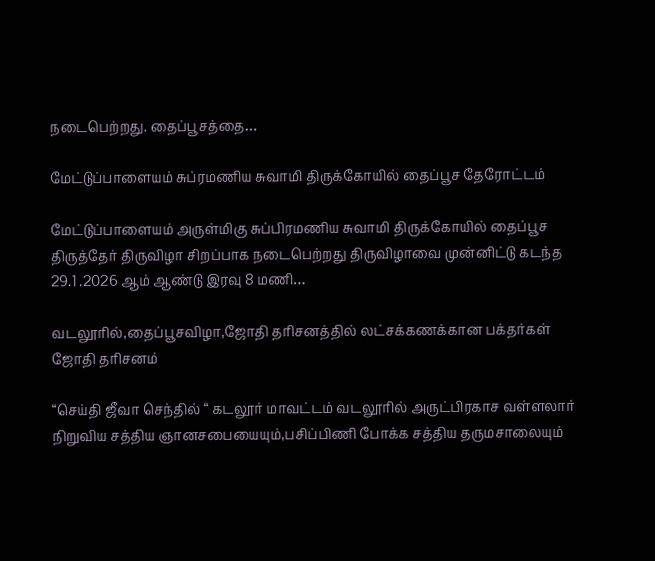நடைபெற்றது. தைப்பூசத்தை…

மேட்டுப்பாளையம் சுப்ரமணிய சுவாமி திருக்கோயில் தைப்பூச தேரோட்டம்

மேட்டுப்பாளையம் அருள்மிகு சுப்பிரமணிய சுவாமி திருக்கோயில் தைப்பூச திருத்தேர் திருவிழா சிறப்பாக நடைபெற்றது திருவிழாவை முன்னிட்டு கடந்த 29.1 .2026 ஆம் ஆண்டு இரவு 8 மணி…

வடலூரில்,தைப்பூசவிழா,ஜோதி தரிசனத்தில் லட்சக்கணக்கான பக்தர்கள் ஜோதி தரிசனம்

“செய்தி ஜீவா செந்தில் “ கடலூர் மாவட்டம் வடலூரில் அருட்பிரகாச வள்ளலார் நிறுவிய சத்திய ஞானசபையையும்,பசிப்பிணி போக்க சத்திய தருமசாலையும்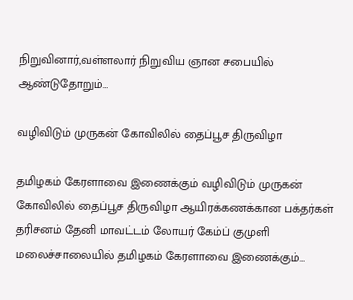நிறுவினார்,வள்ளலார் நிறுவிய ஞான சபையில் ஆண்டுதோறும்…

வழிவிடும் முருகன் கோவிலில் தைப்பூச திருவிழா

தமிழகம் கேரளாவை இணைக்கும் வழிவிடும் முருகன் கோவிலில் தைப்பூச திருவிழா ஆயிரக்கணக்கான பக்தர்கள் தரிசனம் தேனி மாவட்டம் லோயர் கேம்ப் குமுளி மலைச்சாலையில் தமிழகம் கேரளாவை இணைக்கும்…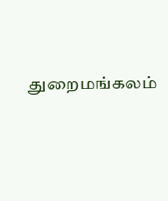துறைமங்கலம்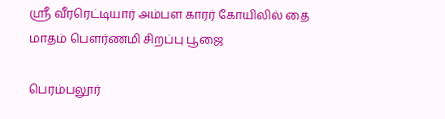ஸ்ரீ வீரரெட்டியார் அம்பள காரர் கோயிலில் தை மாதம் பௌர்ணமி சிறப்பு பூஜை

பெரம்பலூர்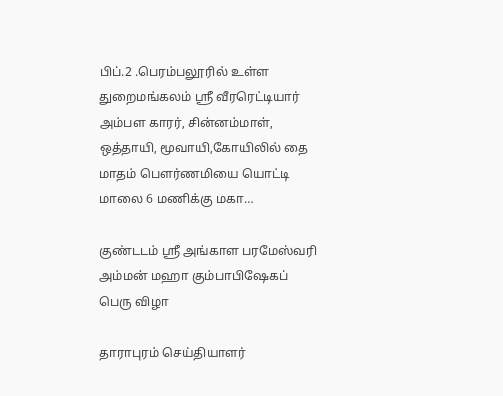பிப்.2 .பெரம்பலூரில் உள்ள துறைமங்கலம் ஸ்ரீ வீரரெட்டியார் அம்பள காரர், சின்னம்மாள், ஒத்தாயி, மூவாயி,கோயிலில் தை மாதம் பௌர்ணமியை யொட்டி மாலை 6 மணிக்கு மகா…

குண்டடம் ஸ்ரீ அங்காள பரமேஸ்வரி அம்மன் மஹா கும்பாபிஷேகப் பெரு விழா

தாராபுரம் செய்தியாளர்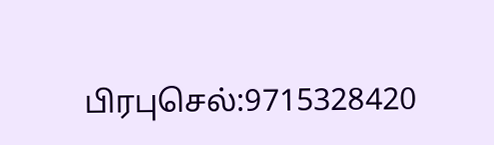பிரபுசெல்:9715328420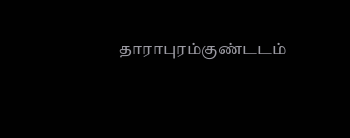தாராபுரம்குண்டடம்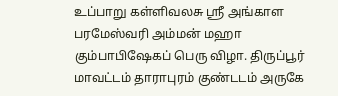உப்பாறு கள்ளிவலசு ஸ்ரீ அங்காள பரமேஸ்வரி அம்மன் மஹா கும்பாபிஷேகப் பெரு விழா. திருப்பூர் மாவட்டம் தாராபுரம் குண்டடம் அருகே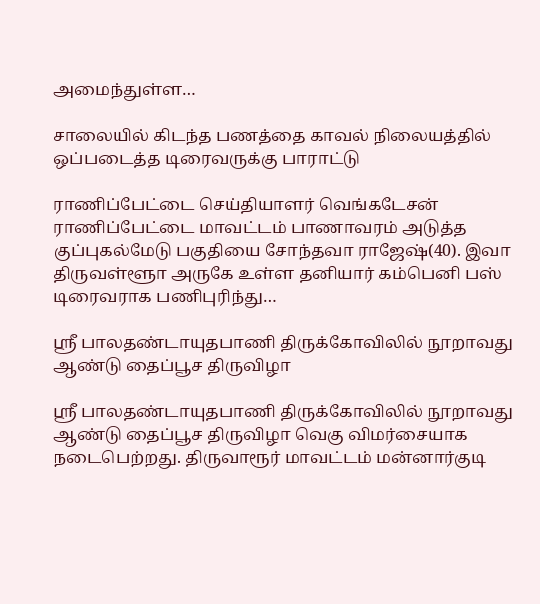அமைந்துள்ள…

சாலையில் கிடந்த பணத்தை காவல் நிலையத்தில் ஒப்படைத்த டிரைவருக்கு பாராட்டு

ராணிப்பேட்டை செய்தியாளர் வெங்கடேசன் ராணிப்பேட்டை மாவட்டம் பாணாவரம் அடுத்த குப்புகல்மேடு பகுதியை சோந்தவா ராஜேஷ்(40). இவா திருவள்ளூா அருகே உள்ள தனியார் கம்பெனி பஸ் டிரைவராக பணிபுரிந்து…

ஸ்ரீ பாலதண்டாயுதபாணி திருக்கோவிலில் நூறாவது ஆண்டு தைப்பூச திருவிழா

ஸ்ரீ பாலதண்டாயுதபாணி திருக்கோவிலில் நூறாவது ஆண்டு தைப்பூச திருவிழா வெகு விமர்சையாக நடைபெற்றது. திருவாரூர் மாவட்டம் மன்னார்குடி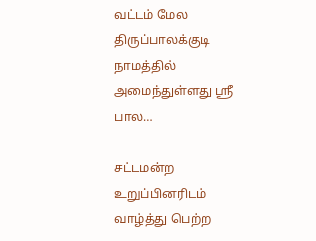வட்டம் மேல திருப்பாலக்குடி நாமத்தில் அமைந்துள்ளது ஸ்ரீ பால…

சட்டமன்ற உறுப்பினரிடம் வாழ்த்து பெற்ற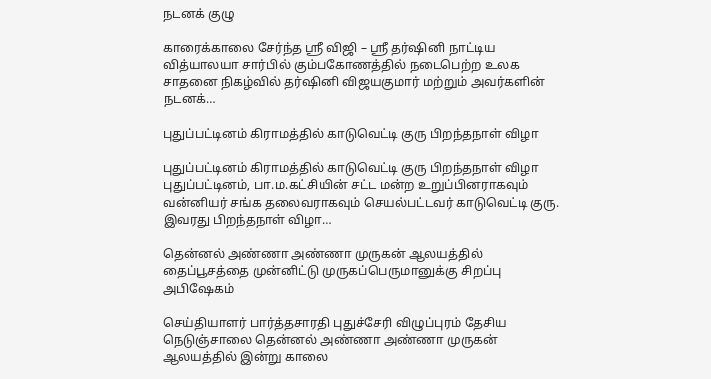நடனக் குழு

காரைக்காலை சேர்ந்த ஶ்ரீ விஜி – ஶ்ரீ தர்ஷினி நாட்டிய வித்யாலயா சார்பில் கும்பகோணத்தில் நடைபெற்ற உலக சாதனை நிகழ்வில் தர்ஷினி விஜயகுமார் மற்றும் அவர்களின் நடனக்…

புதுப்பட்டினம் கிராமத்தில் காடுவெட்டி குரு பிறந்தநாள் விழா

புதுப்பட்டினம் கிராமத்தில் காடுவெட்டி குரு பிறந்தநாள் விழா புதுப்பட்டினம், பா.ம.கட்சியின் சட்ட மன்ற உறுப்பினராகவும் வன்னியர் சங்க தலைவராகவும் செயல்பட்டவர் காடுவெட்டி குரு. இவரது பிறந்தநாள் விழா…

தென்னல் அண்ணா அண்ணா முருகன் ஆலயத்தில் தைப்பூசத்தை முன்னிட்டு முருகப்பெருமானுக்கு சிறப்பு அபிஷேகம்

செய்தியாளர் பார்த்தசாரதி புதுச்சேரி விழுப்புரம் தேசிய நெடுஞ்சாலை தென்னல் அண்ணா அண்ணா முருகன் ஆலயத்தில் இன்று காலை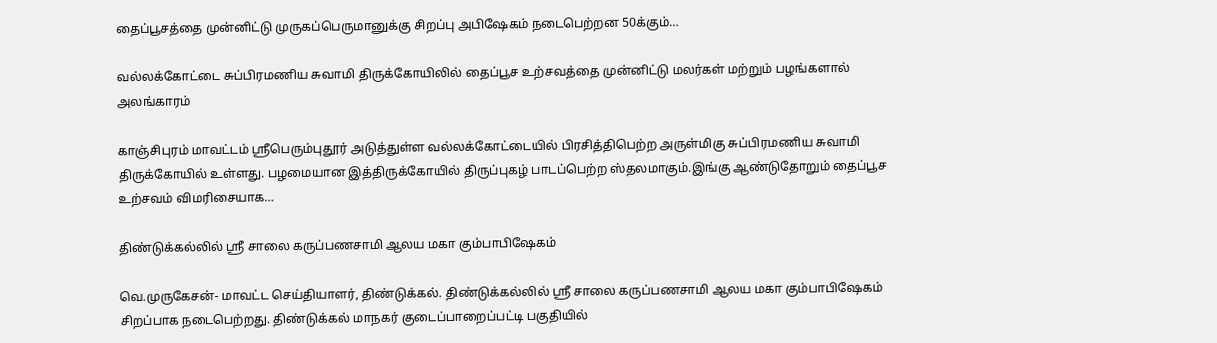தைப்பூசத்தை முன்னிட்டு முருகப்பெருமானுக்கு சிறப்பு அபிஷேகம் நடைபெற்றன 50க்கும்…

வல்லக்கோட்டை சுப்பிரமணிய சுவாமி திருக்கோயிலில் தைப்பூச உற்சவத்தை முன்னிட்டு மலர்கள் மற்றும் பழங்களால் அலங்காரம்

காஞ்சிபுரம் மாவட்டம் ஸ்ரீபெரும்புதூர் அடுத்துள்ள வல்லக்கோட்டையில் பிரசித்திபெற்ற அருள்மிகு சுப்பிரமணிய சுவாமி திருக்கோயில் உள்ளது. பழமையான இத்திருக்கோயில் திருப்புகழ் பாடப்பெற்ற ஸ்தலமாகும்.இங்கு ஆண்டுதோறும் தைப்பூச உற்சவம் விமரிசையாக…

திண்டுக்கல்லில் ஸ்ரீ சாலை கருப்பணசாமி ஆலய மகா கும்பாபிஷேகம்

வெ.முருகேசன்- மாவட்ட செய்தியாளர், திண்டுக்கல். திண்டுக்கல்லில் ஸ்ரீ சாலை கருப்பணசாமி ஆலய மகா கும்பாபிஷேகம் சிறப்பாக நடைபெற்றது. திண்டுக்கல் மாநகர் குடைப்பாறைப்பட்டி பகுதியில்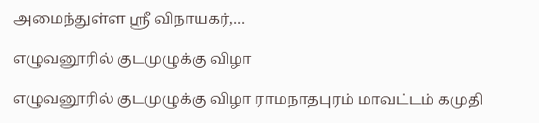அமைந்துள்ள ஸ்ரீ விநாயகர்,…

எழுவனூரில் குடமுழுக்கு விழா

எழுவனூரில் குடமுழுக்கு விழா ராமநாதபுரம் மாவட்டம் கமுதி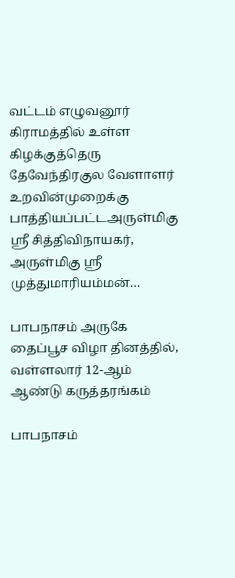வட்டம் எழுவனூர் கிராமத்தில் உள்ள கிழக்குத்தெரு தேவேந்திரகுல வேளாளர் உறவின்முறைக்கு பாத்தியப்பட்டஅருள்மிகு ஸ்ரீ சித்திவிநாயகர், அருள்மிகு ஸ்ரீ முத்துமாரியம்மன்…

பாபநாசம் அருகே தைப்பூச விழா தினத்தில், வள்ளலார் 12-ஆம் ஆண்டு கருத்தரங்கம்

பாபநாசம்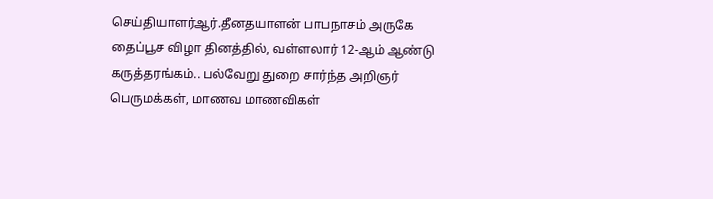செய்தியாளர்ஆர்.தீனதயாளன் பாபநாசம் அருகே தைப்பூச விழா தினத்தில், வள்ளலார் 12-ஆம் ஆண்டு கருத்தரங்கம்.. பல்வேறு துறை சார்ந்த அறிஞர் பெருமக்கள், மாணவ மாணவிகள்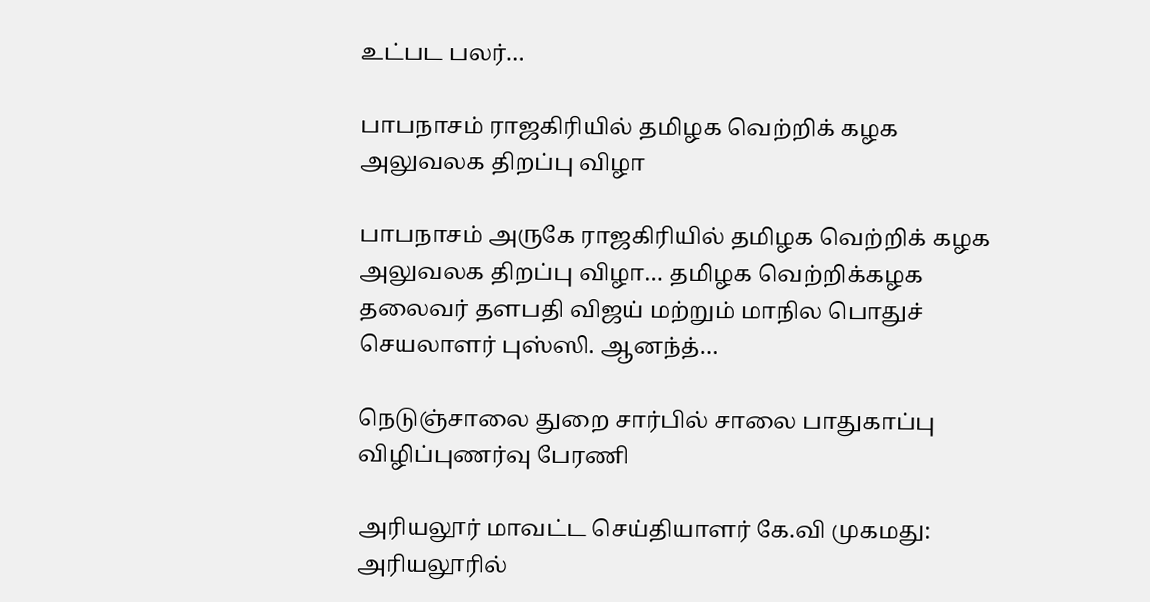உட்பட பலர்…

பாபநாசம் ராஜகிரியில் தமிழக வெற்றிக் கழக அலுவலக திறப்பு விழா

பாபநாசம் அருகே ராஜகிரியில் தமிழக வெற்றிக் கழக அலுவலக திறப்பு விழா… தமிழக வெற்றிக்கழக தலைவர் தளபதி விஜய் மற்றும் மாநில பொதுச் செயலாளர் புஸ்ஸி. ஆனந்த்…

நெடுஞ்சாலை துறை சார்பில் சாலை பாதுகாப்பு விழிப்புணர்வு பேரணி

அரியலூர் மாவட்ட செய்தியாளர் கே.வி முகமது: அரியலூரில்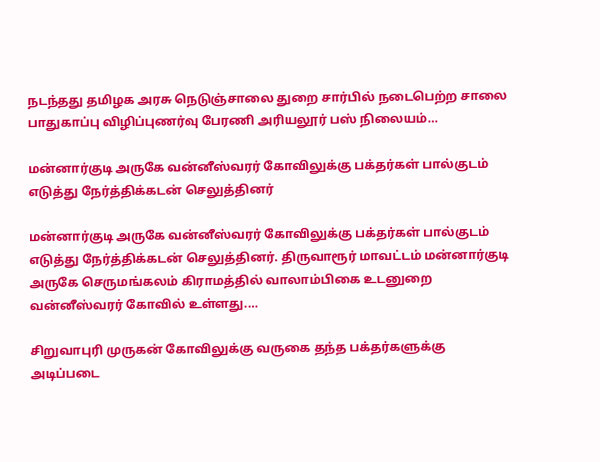நடந்தது தமிழக அரசு நெடுஞ்சாலை துறை சார்பில் நடைபெற்ற சாலை பாதுகாப்பு விழிப்புணர்வு பேரணி அரியலூர் பஸ் நிலையம்…

மன்னார்குடி அருகே வன்னீஸ்வரர் கோவிலுக்கு பக்தர்கள் பால்குடம் எடுத்து நேர்த்திக்கடன் செலுத்தினர்

மன்னார்குடி அருகே வன்னீஸ்வரர் கோவிலுக்கு பக்தர்கள் பால்குடம் எடுத்து நேர்த்திக்கடன் செலுத்தினர். திருவாரூர் மாவட்டம் மன்னார்குடி அருகே செருமங்கலம் கிராமத்தில் வாலாம்பிகை உடனுறை வன்னீஸ்வரர் கோவில் உள்ளது.…

சிறுவாபுரி முருகன் கோவிலுக்கு வருகை தந்த பக்தர்களுக்கு அடிப்படை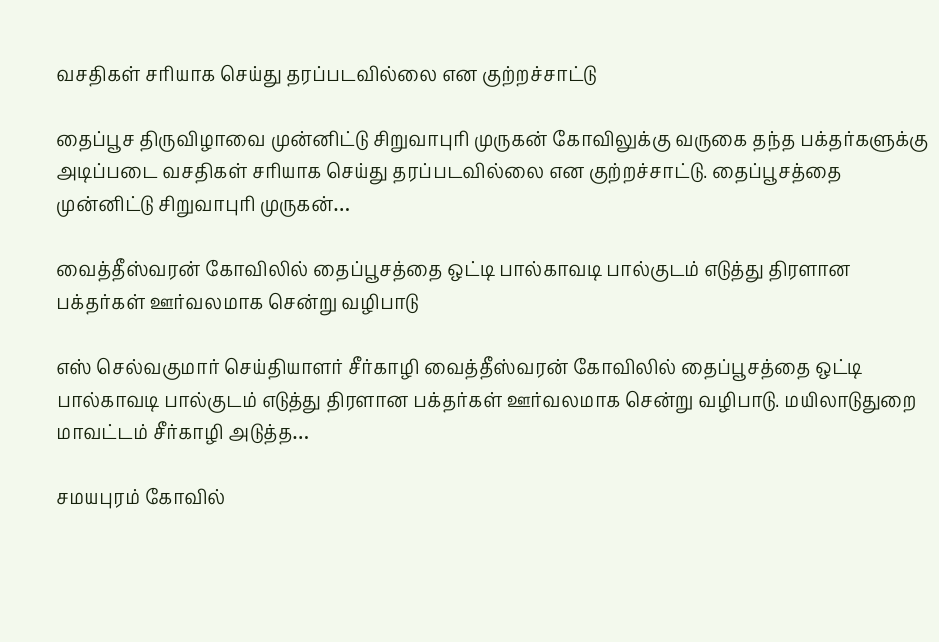வசதிகள் சரியாக செய்து தரப்படவில்லை என குற்றச்சாட்டு

தைப்பூச திருவிழாவை முன்னிட்டு சிறுவாபுரி முருகன் கோவிலுக்கு வருகை தந்த பக்தர்களுக்கு அடிப்படை வசதிகள் சரியாக செய்து தரப்படவில்லை என குற்றச்சாட்டு. தைப்பூசத்தை முன்னிட்டு சிறுவாபுரி முருகன்…

வைத்தீஸ்வரன் கோவிலில் தைப்பூசத்தை ஒட்டி பால்காவடி பால்குடம் எடுத்து திரளான பக்தர்கள் ஊர்வலமாக சென்று வழிபாடு

எஸ் செல்வகுமார் செய்தியாளர் சீர்காழி வைத்தீஸ்வரன் கோவிலில் தைப்பூசத்தை ஒட்டி பால்காவடி பால்குடம் எடுத்து திரளான பக்தர்கள் ஊர்வலமாக சென்று வழிபாடு. மயிலாடுதுறை மாவட்டம் சீர்காழி அடுத்த…

சமயபுரம் கோவில்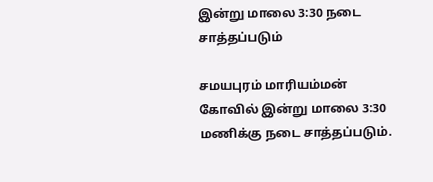இன்று மாலை 3:30 நடை சாத்தப்படும்

சமயபுரம் மாரியம்மன் கோவில் இன்று மாலை 3:30 மணிக்கு நடை சாத்தப்படும்.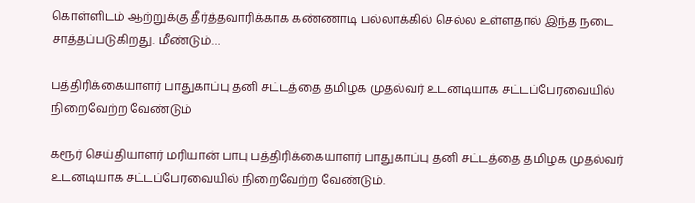கொள்ளிடம் ஆற்றுக்கு தீர்த்தவாரிக்காக கண்ணாடி பல்லாக்கில் செல்ல உள்ளதால் இந்த நடை சாத்தப்படுகிறது. மீண்டும்…

பத்திரிக்கையாளர் பாதுகாப்பு தனி சட்டத்தை தமிழக முதல்வர் உடனடியாக சட்டப்பேரவையில் நிறைவேற்ற வேண்டும்

கரூர் செய்தியாளர் மரியான் பாபு பத்திரிக்கையாளர் பாதுகாப்பு தனி சட்டத்தை தமிழக முதல்வர் உடனடியாக சட்டப்பேரவையில் நிறைவேற்ற வேண்டும்.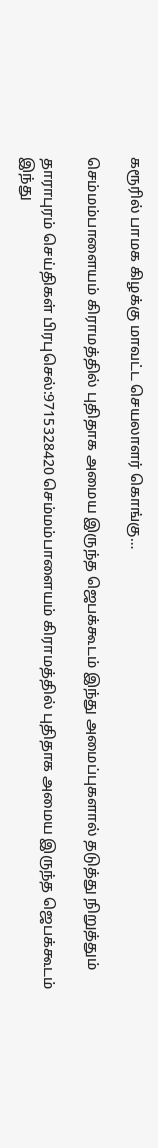கரூரில் பாமக கிழக்கு மாவட்ட செயலாளர் கொங்கு…

செம்மம்பாளையம் கிராமத்தில் புதிதாக அமைய இருந்த ஜெபக்கூடம் இந்து அமைப்புகளால் தடுத்து நிறுத்தும்

தாராபுரம் செய்திகள் பிரபுசெல்:9715328420 செம்மம்பாளையம் கிராமத்தில் புதிதாக அமைய இருந்த ஜெபக்கூடம் இந்து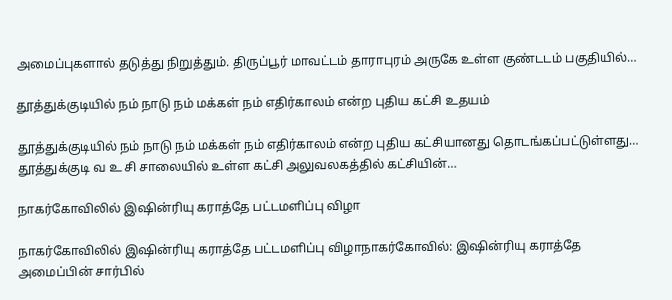அமைப்புகளால் தடுத்து நிறுத்தும். திருப்பூர் மாவட்டம் தாராபுரம் அருகே உள்ள குண்டடம் பகுதியில்…

தூத்துக்குடியில் நம் நாடு நம் மக்கள் நம் எதிர்காலம் என்ற புதிய கட்சி உதயம்

தூத்துக்குடியில் நம் நாடு நம் மக்கள் நம் எதிர்காலம் என்ற புதிய கட்சியானது தொடங்கப்பட்டுள்ளது… தூத்துக்குடி வ உ சி சாலையில் உள்ள கட்சி அலுவலகத்தில் கட்சியின்…

நாகர்கோவிலில் இஷின்ரியு கராத்தே பட்டமளிப்பு விழா

நாகர்கோவிலில் இஷின்ரியு கராத்தே பட்டமளிப்பு விழாநாகர்கோவில்: இஷின்ரியு கராத்தே அமைப்பின் சார்பில்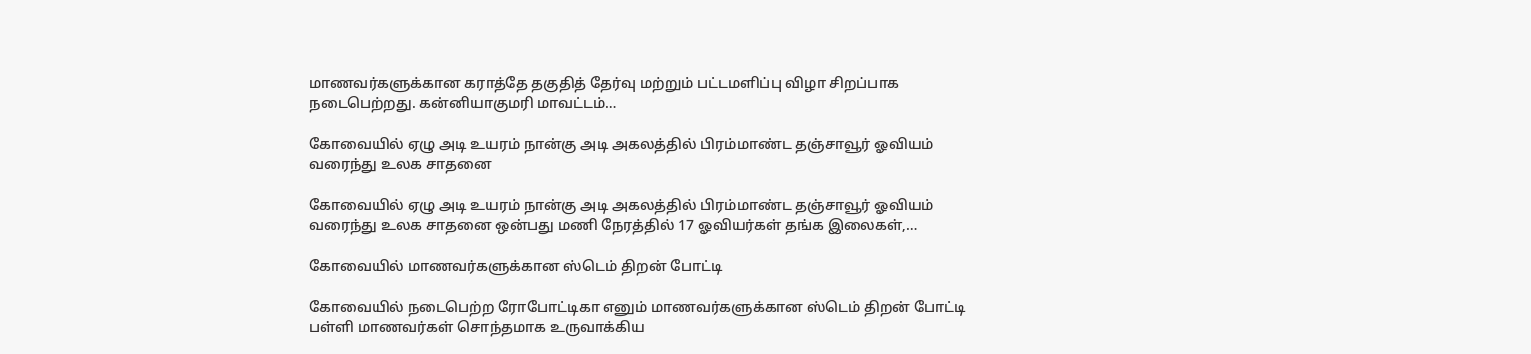மாணவர்களுக்கான கராத்தே தகுதித் தேர்வு மற்றும் பட்டமளிப்பு விழா சிறப்பாக நடைபெற்றது. கன்னியாகுமரி மாவட்டம்…

கோவையில் ஏழு அடி உயரம் நான்கு அடி அகலத்தில் பிரம்மாண்ட தஞ்சாவூர் ஓவியம் வரைந்து உலக சாதனை

கோவையில் ஏழு அடி உயரம் நான்கு அடி அகலத்தில் பிரம்மாண்ட தஞ்சாவூர் ஓவியம் வரைந்து உலக சாதனை ஒன்பது மணி நேரத்தில் 17 ஓவியர்கள் தங்க இலைகள்,…

கோவையில் மாணவர்களுக்கான ஸ்டெம் திறன் போட்டி

கோவையில் நடைபெற்ற ரோபோட்டிகா எனும் மாணவர்களுக்கான ஸ்டெம் திறன் போட்டி பள்ளி மாணவர்கள் சொந்தமாக உருவாக்கிய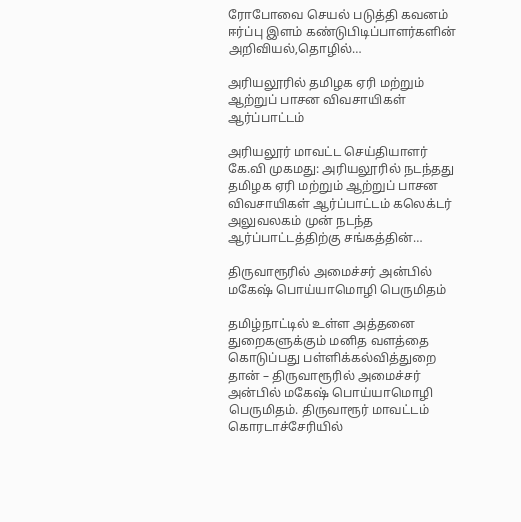ரோபோவை செயல் படுத்தி கவனம் ஈர்ப்பு இளம் கண்டுபிடிப்பாளர்களின் அறிவியல்,தொழில்…

அரியலூரில் தமிழக ஏரி மற்றும் ஆற்றுப் பாசன விவசாயிகள் ஆர்ப்பாட்டம்

அரியலூர் மாவட்ட செய்தியாளர் கே.வி முகமது: அரியலூரில் நடந்தது தமிழக ஏரி மற்றும் ஆற்றுப் பாசன விவசாயிகள் ஆர்ப்பாட்டம் கலெக்டர் அலுவலகம் முன் நடந்த ஆர்ப்பாட்டத்திற்கு சங்கத்தின்…

திருவாரூரில் அமைச்சர் அன்பில் மகேஷ் பொய்யாமொழி பெருமிதம்

தமிழ்நாட்டில் உள்ள அத்தனை துறைகளுக்கும் மனித வளத்தை கொடுப்பது பள்ளிக்கல்வித்துறை தான் – திருவாரூரில் அமைச்சர் அன்பில் மகேஷ் பொய்யாமொழி பெருமிதம். திருவாரூர் மாவட்டம் கொரடாச்சேரியில்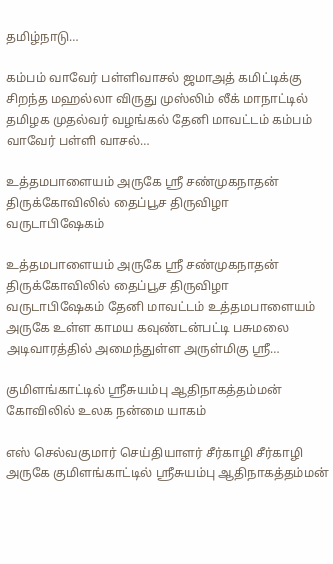தமிழ்நாடு…

கம்பம் வாவேர் பள்ளிவாசல் ஜமாஅத் கமிட்டிக்கு சிறந்த மஹல்லா விருது முஸ்லிம் லீக் மாநாட்டில் தமிழக முதல்வர் வழங்கல் தேனி மாவட்டம் கம்பம் வாவேர் பள்ளி வாசல்…

உத்தமபாளையம் அருகே ஸ்ரீ சண்முகநாதன் திருக்கோவிலில் தைப்பூச திருவிழா வருடாபிஷேகம்

உத்தமபாளையம் அருகே ஸ்ரீ சண்முகநாதன் திருக்கோவிலில் தைப்பூச திருவிழா வருடாபிஷேகம் தேனி மாவட்டம் உத்தமபாளையம் அருகே உள்ள காமய கவுண்டன்பட்டி பசுமலை அடிவாரத்தில் அமைந்துள்ள அருள்மிகு ஸ்ரீ…

குமிளங்காட்டில் ஸ்ரீசுயம்பு ஆதிநாகத்தம்மன் கோவிலில் உலக நன்மை யாகம்

எஸ் செல்வகுமார் செய்தியாளர் சீர்காழி சீர்காழி அருகே குமிளங்காட்டில் ஸ்ரீசுயம்பு ஆதிநாகத்தம்மன்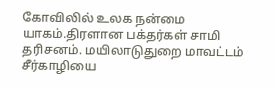கோவிலில் உலக நன்மை யாகம்.திரளான பக்தர்கள் சாமி தரிசனம். மயிலாடுதுறை மாவட்டம் சீர்காழியை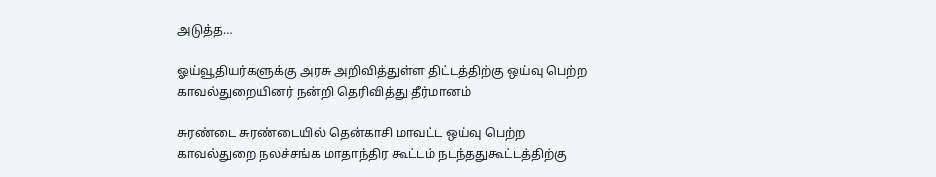அடுத்த…

ஓய்வூதியர்களுக்கு அரசு அறிவித்துள்ள திட்டத்திற்கு ஒய்வு பெற்ற காவல்துறையினர் நன்றி தெரிவித்து தீர்மானம்

சுரண்டை சுரண்டையில் தென்காசி மாவட்ட ஒய்வு பெற்ற காவல்துறை நலச்சங்க மாதாந்திர கூட்டம் நடந்ததுகூட்டத்திற்கு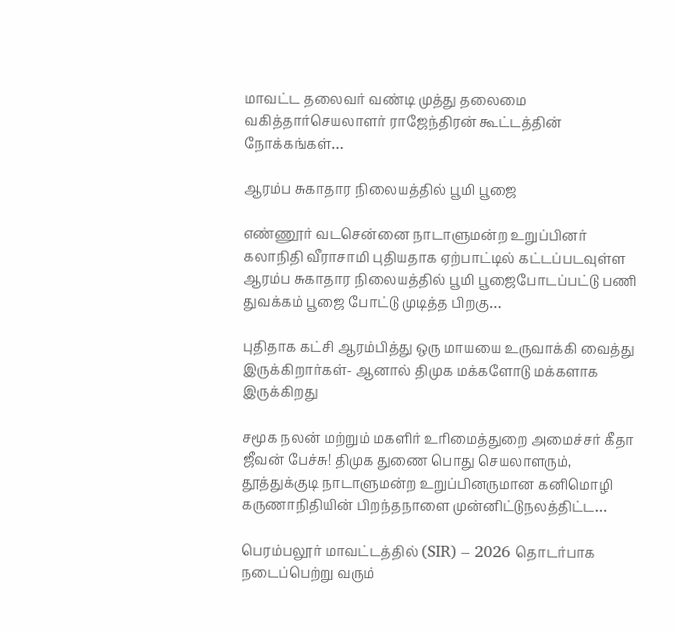மாவட்ட தலைவர் வண்டி முத்து தலைமை வகித்தார்செயலாளர் ராஜேந்திரன் கூட்டத்தின் நோக்கங்கள்…

ஆரம்ப சுகாதார நிலையத்தில் பூமி பூஜை

எண்ணூர் வடசென்னை நாடாளுமன்ற உறுப்பினர் கலாநிதி வீராசாமி புதியதாக ஏற்பாட்டில் கட்டப்படவுள்ள ஆரம்ப சுகாதார நிலையத்தில் பூமி பூஜைபோடப்பட்டு பணி துவக்கம் பூஜை போட்டு முடித்த பிறகு…

புதிதாக கட்சி ஆரம்பித்து ஒரு மாயயை உருவாக்கி வைத்து இருக்கிறார்கள்- ஆனால் திமுக மக்களோடு மக்களாக இருக்கிறது

சமூக நலன் மற்றும் மகளிர் உரிமைத்துறை அமைச்சர் கீதா ஜீவன் பேச்சு! திமுக துணை பொது செயலாளரும், தூத்துக்குடி நாடாளுமன்ற உறுப்பினருமான கனிமொழி கருணாநிதியின் பிறந்தநாளை முன்னிட்டுநலத்திட்ட…

பெரம்பலூர் மாவட்டத்தில் (SIR) – 2026 தொடர்பாக நடைப்பெற்று வரும்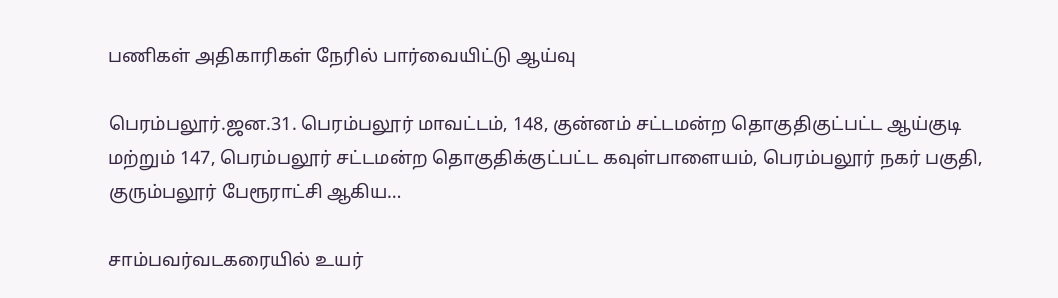பணிகள் அதிகாரிகள் நேரில் பார்வையிட்டு ஆய்வு

பெரம்பலூர்.ஜன.31. பெரம்பலூர் மாவட்டம், 148, குன்னம் சட்டமன்ற தொகுதிகுட்பட்ட ஆய்குடி மற்றும் 147, பெரம்பலூர் சட்டமன்ற தொகுதிக்குட்பட்ட கவுள்பாளையம், பெரம்பலூர் நகர் பகுதி, குரும்பலூர் பேரூராட்சி ஆகிய…

சாம்பவர்வடகரையில் உயர்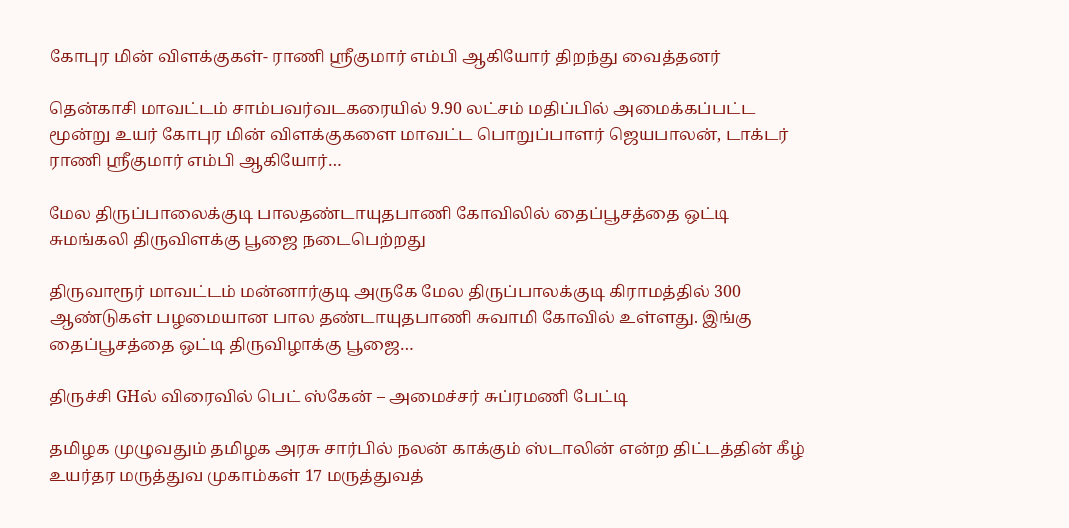கோபுர மின் விளக்குகள்- ராணி ஸ்ரீகுமார் எம்பி ஆகியோர் திறந்து வைத்தனர்

தென்காசி மாவட்டம் சாம்பவர்வடகரையில் 9.90 லட்சம் மதிப்பில் அமைக்கப்பட்ட மூன்று உயர் கோபுர மின் விளக்குகளை மாவட்ட பொறுப்பாளர் ஜெயபாலன், டாக்டர் ராணி ஸ்ரீகுமார் எம்பி ஆகியோர்…

மேல திருப்பாலைக்குடி பாலதண்டாயுதபாணி கோவிலில் தைப்பூசத்தை ஒட்டி சுமங்கலி திருவிளக்கு பூஜை நடைபெற்றது

திருவாரூர் மாவட்டம் மன்னார்குடி அருகே மேல திருப்பாலக்குடி கிராமத்தில் 300 ஆண்டுகள் பழமையான பால தண்டாயுதபாணி சுவாமி கோவில் உள்ளது. இங்கு தைப்பூசத்தை ஒட்டி திருவிழாக்கு பூஜை…

திருச்சி GHல் விரைவில் பெட் ஸ்கேன் – அமைச்சர் சுப்ரமணி பேட்டி

தமிழக முழுவதும் தமிழக அரசு சார்பில் நலன் காக்கும் ஸ்டாலின் என்ற திட்டத்தின் கீழ் உயர்தர மருத்துவ முகாம்கள் 17 மருத்துவத்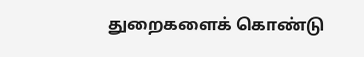துறைகளைக் கொண்டு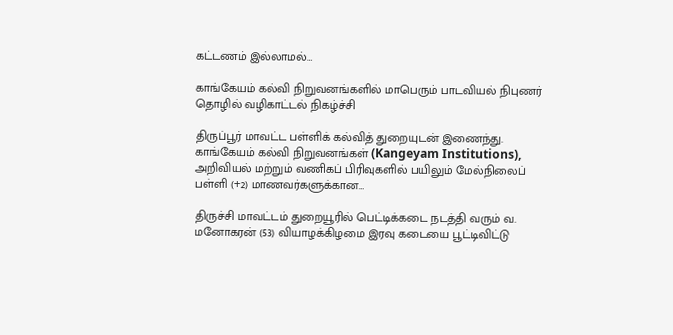கட்டணம் இல்லாமல்…

காங்கேயம் கல்வி நிறுவனங்களில் மாபெரும் பாடவியல் நிபுணர் தொழில் வழிகாட்டல் நிகழ்ச்சி

திருப்பூர் மாவட்ட பள்ளிக் கல்வித் துறையுடன் இணைந்து. காங்கேயம் கல்வி நிறுவனங்கள் (Kangeyam Institutions), அறிவியல் மற்றும் வணிகப் பிரிவுகளில் பயிலும் மேல்நிலைப் பள்ளி (+2) மாணவர்களுக்கான…

திருச்சி மாவட்டம் துறையூரில் பெட்டிக்கடை நடத்தி வரும் வ. மனோகரன் (53) வியாழக்கிழமை இரவு கடையை பூட்டிவிட்டு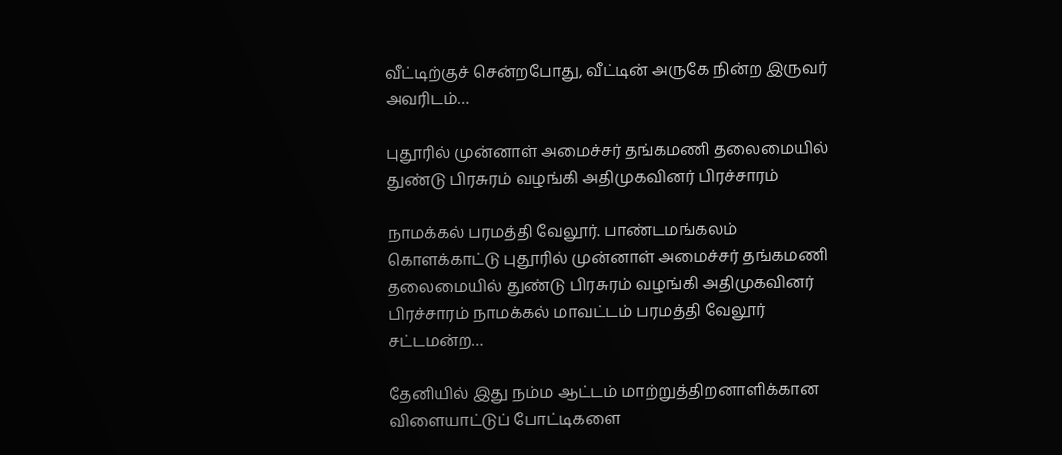வீட்டிற்குச் சென்றபோது, வீட்டின் அருகே நின்ற இருவர் அவரிடம்…

புதூரில் முன்னாள் அமைச்சர் தங்கமணி தலைமையில் துண்டு பிரசுரம் வழங்கி அதிமுகவினர் பிரச்சாரம்

நாமக்கல் பரமத்தி வேலூர். பாண்டமங்கலம் கொளக்காட்டு புதூரில் முன்னாள் அமைச்சர் தங்கமணி தலைமையில் துண்டு பிரசுரம் வழங்கி அதிமுகவினர் பிரச்சாரம் நாமக்கல் மாவட்டம் பரமத்தி வேலூர் சட்டமன்ற…

தேனியில் இது நம்ம ஆட்டம் மாற்றுத்திறனாளிக்கான விளையாட்டுப் போட்டிகளை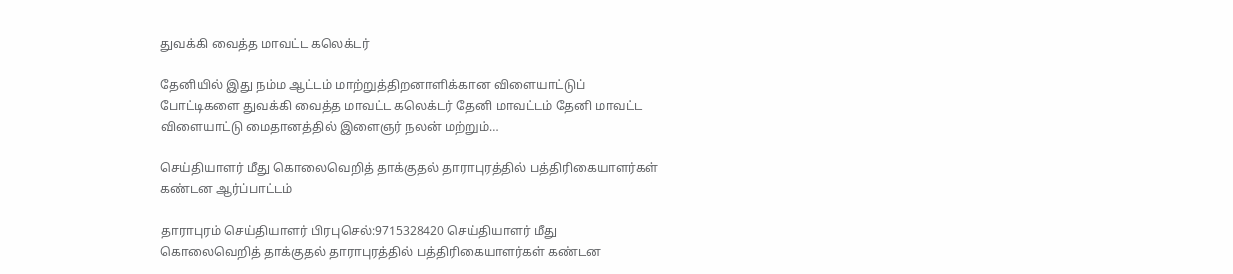துவக்கி வைத்த மாவட்ட கலெக்டர்

தேனியில் இது நம்ம ஆட்டம் மாற்றுத்திறனாளிக்கான விளையாட்டுப் போட்டிகளை துவக்கி வைத்த மாவட்ட கலெக்டர் தேனி மாவட்டம் தேனி மாவட்ட விளையாட்டு மைதானத்தில் இளைஞர் நலன் மற்றும்…

செய்தியாளர் மீது கொலைவெறித் தாக்குதல் தாராபுரத்தில் பத்திரிகையாளர்கள் கண்டன ஆர்ப்பாட்டம்

தாராபுரம் செய்தியாளர் பிரபுசெல்:9715328420 செய்தியாளர் மீது கொலைவெறித் தாக்குதல் தாராபுரத்தில் பத்திரிகையாளர்கள் கண்டன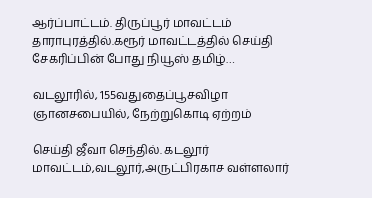ஆர்ப்பாட்டம். திருப்பூர் மாவட்டம் தாராபுரத்தில்.கரூர் மாவட்டத்தில் செய்தி சேகரிப்பின் போது நியூஸ் தமிழ்…

வடலூரில், 155வதுதைப்பூசவிழா ஞானசபையில், நேற்றுகொடி ஏற்றம்

செய்தி ஜீவா செந்தில். கடலூர் மாவட்டம்,வடலூர்,அருட்பிரகாச வள்ளலார்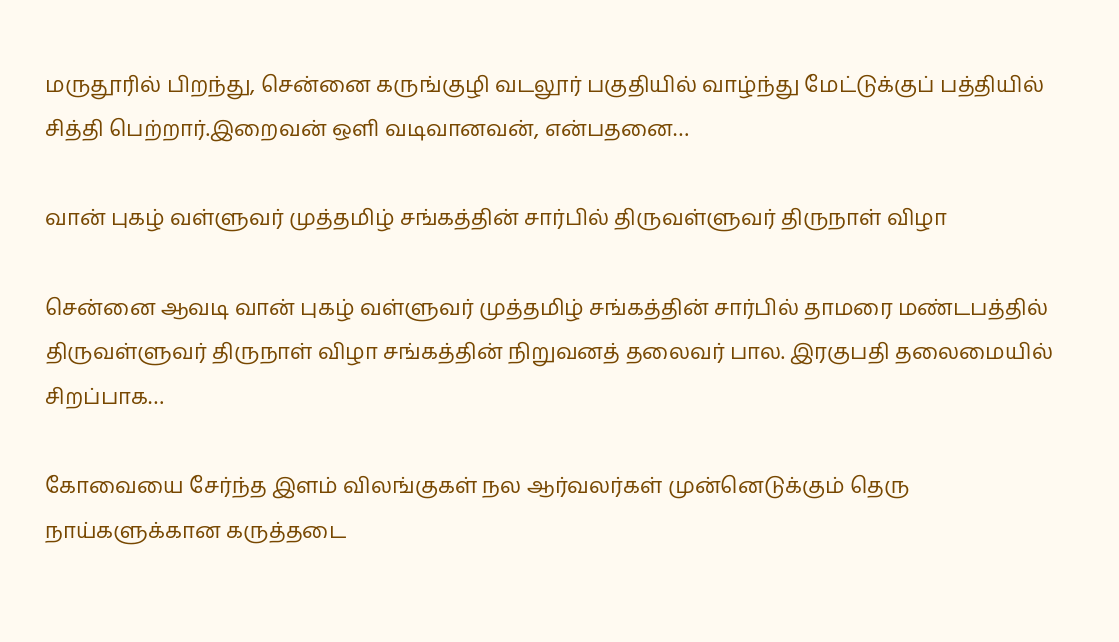மருதூரில் பிறந்து, சென்னை கருங்குழி வடலூர் பகுதியில் வாழ்ந்து மேட்டுக்குப் பத்தியில் சித்தி பெற்றார்.இறைவன் ஒளி வடிவானவன், என்பதனை…

வான் புகழ் வள்ளுவர் முத்தமிழ் சங்கத்தின் சார்பில் திருவள்ளுவர் திருநாள் விழா

சென்னை ஆவடி வான் புகழ் வள்ளுவர் முத்தமிழ் சங்கத்தின் சார்பில் தாமரை மண்டபத்தில் திருவள்ளுவர் திருநாள் விழா சங்கத்தின் நிறுவனத் தலைவர் பால. இரகுபதி தலைமையில் சிறப்பாக…

கோவையை சேர்ந்த இளம் விலங்குகள் நல ஆர்வலர்கள் முன்னெடுக்கும் தெரு நாய்களுக்கான கருத்தடை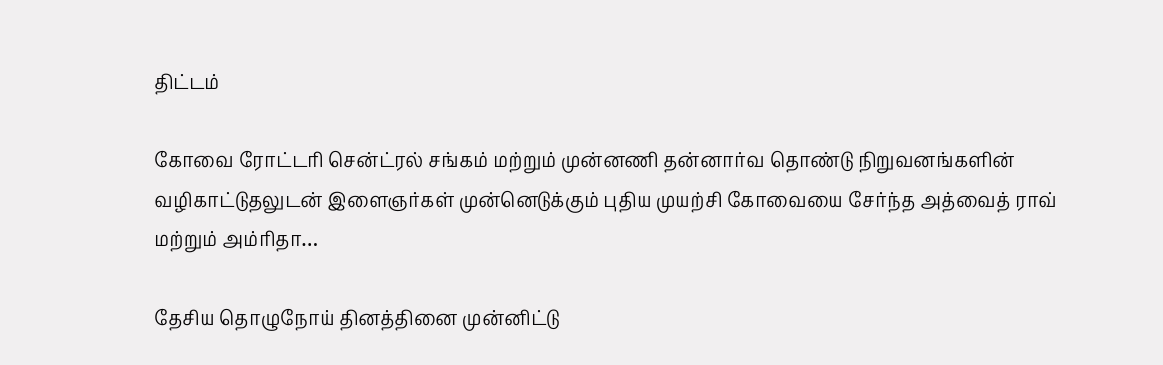திட்டம்

கோவை ரோட்டரி சென்ட்ரல் சங்கம் மற்றும் முன்னணி தன்னார்வ தொண்டு நிறுவனங்களின் வழிகாட்டுதலுடன் இளைஞர்கள் முன்னெடுக்கும் புதிய முயற்சி கோவையை சேர்ந்த அத்வைத் ராவ் மற்றும் அம்ரிதா…

தேசிய தொழுநோய் தினத்தினை முன்னிட்டு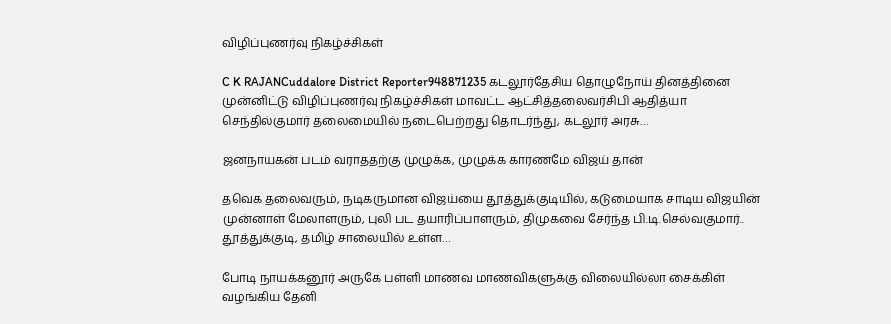விழிப்புணர்வு நிகழ்ச்சிகள்

C K RAJANCuddalore District Reporter948871235 கடலூர்தேசிய தொழுநோய் தினத்தினை முன்னிட்டு விழிப்புணர்வு நிகழ்ச்சிகள் மாவட்ட ஆட்சித்தலைவர்சிபி ஆதித்யா செந்தில்குமார் தலைமையில் நடைபெற்றது தொடர்ந்து, கடலூர் அரசு…

ஜனநாயகன் படம் வராததற்கு முழுக்க, முழுக்க காரணமே விஜய் தான்

தவெக தலைவரும், நடிகருமான விஜய்யை தூத்துக்குடியில், கடுமையாக சாடிய விஜயின் முன்னாள் மேலாளரும், புலி பட தயாரிப்பாளரும், திமுகவை சேர்ந்த பி.டி.செல்வகுமார்.. தூத்துக்குடி, தமிழ் சாலையில் உள்ள…

போடி நாயக்கனூர் அருகே பள்ளி மாணவ மாணவிகளுக்கு விலையில்லா சைக்கிள் வழங்கிய தேனி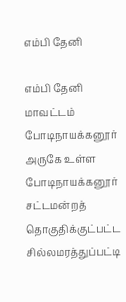எம்பி தேனி

எம்பி தேனி மாவட்டம் போடிநாயக்கனூர் அருகே உள்ள போடிநாயக்கனூர் சட்டமன்றத் தொகுதிக்குட்பட்ட சில்லமரத்துப்பட்டி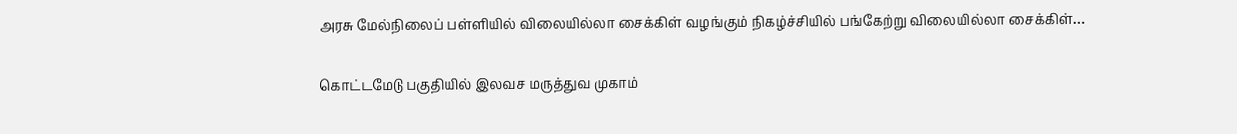அரசு மேல்நிலைப் பள்ளியில் விலையில்லா சைக்கிள் வழங்கும் நிகழ்ச்சியில் பங்கேற்று விலையில்லா சைக்கிள்…

கொட்டமேடு பகுதியில் இலவச மருத்துவ முகாம்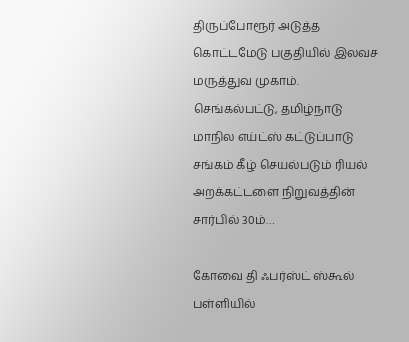திருப்போரூர் அடுத்த கொட்டமேடு பகுதியில் இலவச மருத்துவ முகாம். செங்கல்பட்டு, தமிழ்நாடு மாநில எய்ட்ஸ் கட்டுப்பாடு சங்கம் கீழ் செயல்படும் ரியல் அறக்கட்டளை நிறுவத்தின் சார்பில் 30ம்…

கோவை தி ஃபர்ஸ்ட் ஸ்கூல் பள்ளியில்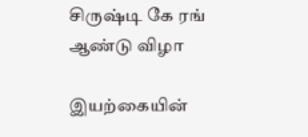சிருஷ்டி கே ரங் ஆண்டு விழா

இயற்கையின்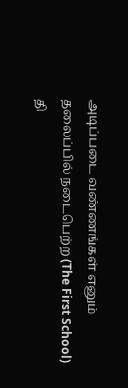அடிப்படை வண்ணங்கள் எனும் தலைப்பில் நடைபெற்ற (The First School) தி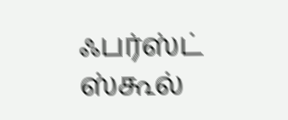ஃபர்ஸ்ட் ஸ்கூல்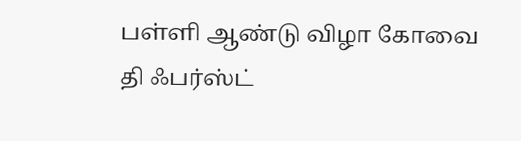பள்ளி ஆண்டு விழா கோவை தி ஃபர்ஸ்ட்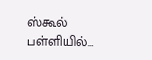ஸ்கூல் பள்ளியில்…